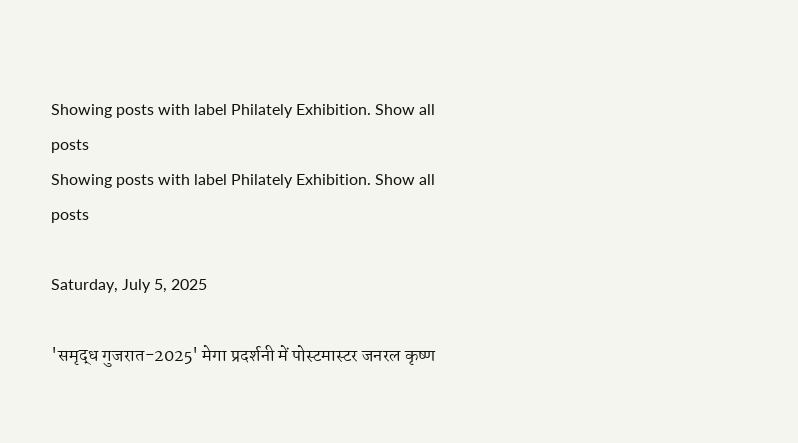Showing posts with label Philately Exhibition. Show all posts
Showing posts with label Philately Exhibition. Show all posts

Saturday, July 5, 2025

'समृद्ध गुजरात-2025' मेगा प्रदर्शनी में पोस्टमास्टर जनरल कृष्ण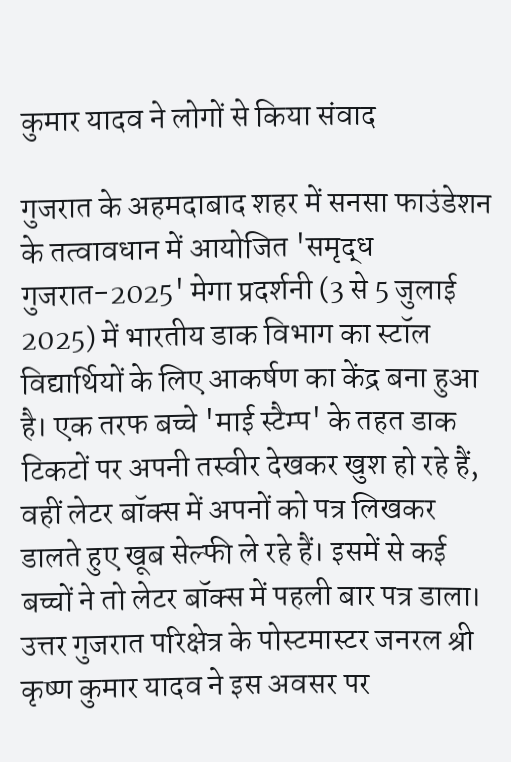कुमार यादव ने लोगों से किया संवाद

गुजरात के अहमदाबाद शहर में सनसा फाउंडेशन के तत्वावधान में आयोजित 'समृद्ध गुजरात-2025' मेगा प्रदर्शनी (3 से 5 जुलाई 2025) में भारतीय डाक विभाग का स्टॉल विद्यार्थियों के लिए आकर्षण का केंद्र बना हुआ है। एक तरफ बच्चे 'माई स्टैम्प' के तहत डाक टिकटों पर अपनी तस्वीर देखकर खुश हो रहे हैं, वहीं लेटर बॉक्स में अपनों को पत्र लिखकर डालते हुए खूब सेल्फी ले रहे हैं। इसमें से कई बच्चों ने तो लेटर बॉक्स में पहली बार पत्र डाला। उत्तर गुजरात परिक्षेत्र के पोस्टमास्टर जनरल श्री कृष्ण कुमार यादव ने इस अवसर पर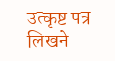उत्कृष्ट पत्र लिखने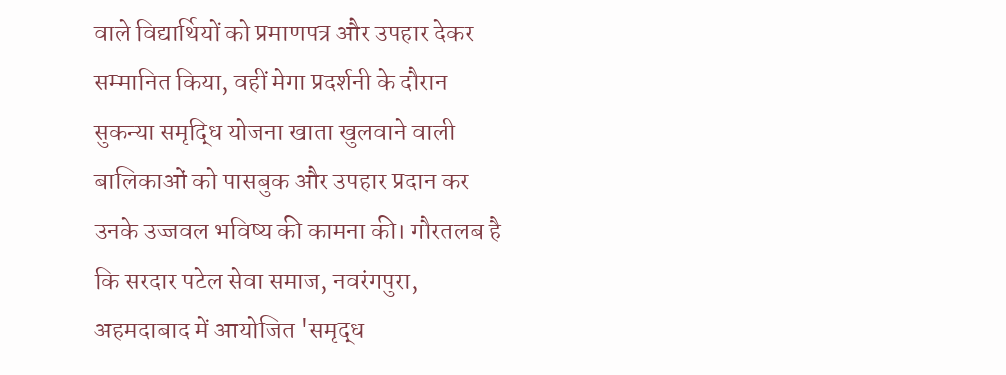वाले विद्यार्थियों को प्रमाणपत्र और उपहार देकर सम्मानित किया, वहीं मेगा प्रदर्शनी के दौरान सुकन्या समृद्धि योजना खाता खुलवाने वाली बालिकाओं को पासबुक और उपहार प्रदान कर उनके उज्जवल भविष्य की कामना की। गौरतलब है कि सरदार पटेल सेवा समाज, नवरंगपुरा, अहमदाबाद में आयोजित 'समृद्ध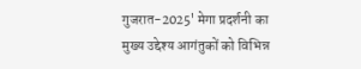गुजरात-2025' मेगा प्रदर्शनी का मुख्य उद्देश्य आगंतुकों को विभिन्न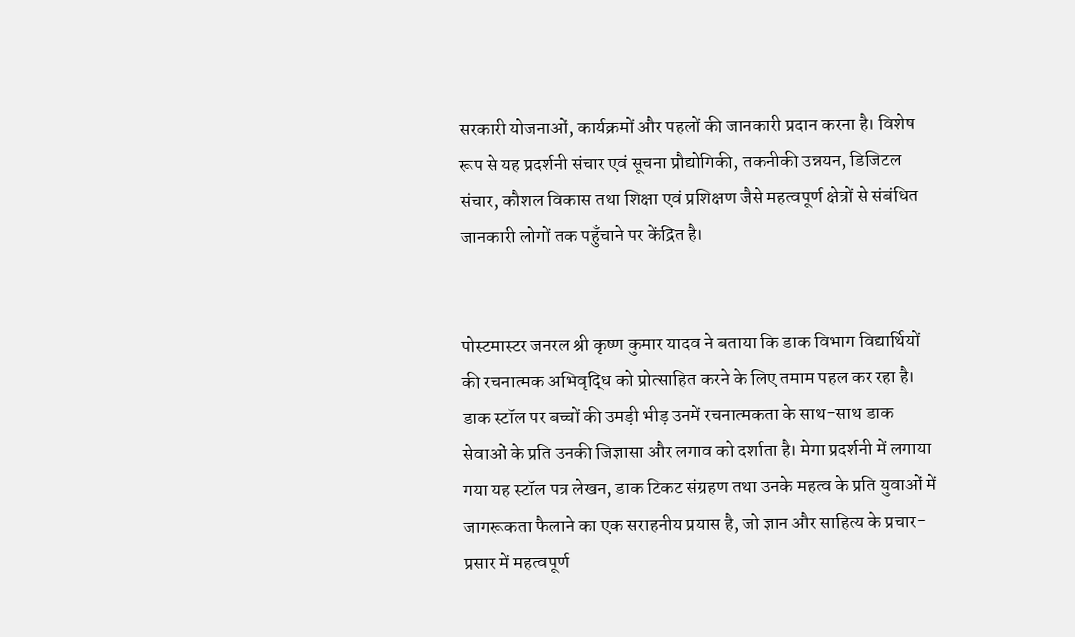सरकारी योजनाओं, कार्यक्रमों और पहलों की जानकारी प्रदान करना है। विशेष रूप से यह प्रदर्शनी संचार एवं सूचना प्रौद्योगिकी, तकनीकी उन्नयन, डिजिटल संचार, कौशल विकास तथा शिक्षा एवं प्रशिक्षण जैसे महत्वपूर्ण क्षेत्रों से संबंधित जानकारी लोगों तक पहुँचाने पर केंद्रित है।


पोस्टमास्टर जनरल श्री कृष्ण कुमार यादव ने बताया कि डाक विभाग विद्यार्थियों की रचनात्मक अभिवृद्धि को प्रोत्साहित करने के लिए तमाम पहल कर रहा है।   डाक स्टॉल पर बच्चों की उमड़ी भीड़ उनमें रचनात्मकता के साथ-साथ डाक सेवाओं के प्रति उनकी जिज्ञासा और लगाव को दर्शाता है। मेगा प्रदर्शनी में लगाया गया यह स्टॉल पत्र लेखन, डाक टिकट संग्रहण तथा उनके महत्व के प्रति युवाओं में जागरूकता फैलाने का एक सराहनीय प्रयास है, जो ज्ञान और साहित्य के प्रचार-प्रसार में महत्वपूर्ण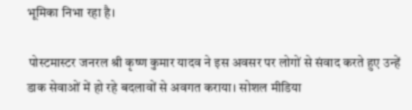भूमिका निभा रहा है।

 पोस्टमास्टर जनरल श्री कृष्ण कुमार यादव ने इस अवसर पर लोगों से संवाद करते हुए उन्हें डाक सेवाओं में हो रहे बदलावों से अवगत कराया। सोशल मीडिया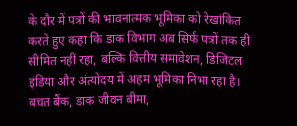के दौर में पत्रों की भावनात्मक भूमिका को रेखांकित करते हुए कहा कि डाक विभाग अब सिर्फ पत्रों तक ही सीमित नहीं रहा, बल्कि वित्तीय समावेशन, डिजिटल इंडिया और अंत्योदय में अहम भूमिका निभा रहा है। बचत बैंक, डाक जीवन बीमा,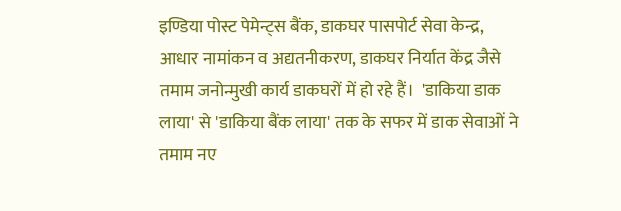इण्डिया पोस्ट पेमेन्ट्स बैंक, डाकघर पासपोर्ट सेवा केन्द्र, आधार नामांकन व अद्यतनीकरण, डाकघर निर्यात केंद्र जैसे तमाम जनोन्मुखी कार्य डाकघरों में हो रहे हैं।  'डाकिया डाक लाया' से 'डाकिया बैंक लाया' तक के सफर में डाक सेवाओं ने तमाम नए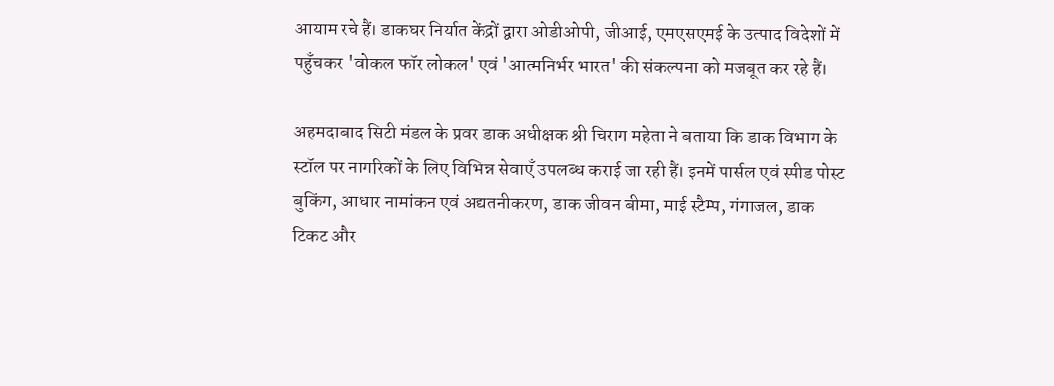आयाम रचे हैं। डाकघर निर्यात केंद्रों द्वारा ओडीओपी, जीआई, एमएसएमई के उत्पाद विदेशों में पहुँचकर 'वोकल फॉर लोकल' एवं 'आत्मनिर्भर भारत' की संकल्पना को मजबूत कर रहे हैं।

अहमदाबाद सिटी मंडल के प्रवर डाक अधीक्षक श्री चिराग महेता ने बताया कि डाक विभाग के स्टॉल पर नागरिकों के लिए विभिन्न सेवाएँ उपलब्ध कराई जा रही हैं। इनमें पार्सल एवं स्पीड पोस्ट बुकिंग, आधार नामांकन एवं अद्यतनीकरण, डाक जीवन बीमा, माई स्टैम्प, गंगाजल, डाक टिकट और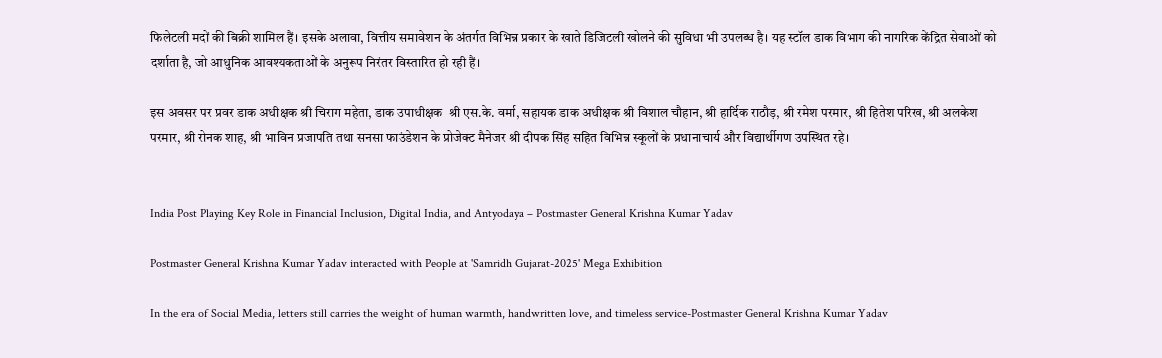फिलेटली मदों की बिक्री शामिल हैं। इसके अलावा, वित्तीय समावेशन के अंतर्गत विभिन्न प्रकार के खाते डिजिटली खोलने की सुविधा भी उपलब्ध है। यह स्टॉल डाक विभाग की नागरिक केंद्रित सेवाओं को दर्शाता है, जो आधुनिक आवश्यकताओं के अनुरूप निरंतर विस्तारित हो रही हैं।

इस अवसर पर प्रवर डाक अधीक्षक श्री चिराग महेता, डाक उपाधीक्षक  श्री एस.के. वर्मा, सहायक डाक अधीक्षक श्री विशाल चौहान, श्री हार्दिक राठौड़, श्री रमेश परमार, श्री हितेश परिख, श्री अलकेश परमार, श्री रोनक शाह, श्री भाविन प्रजापति तथा सनसा फाउंडेशन के प्रोजेक्ट मैनेजर श्री दीपक सिंह सहित विभिन्न स्कूलों के प्रधानाचार्य और विद्यार्थीगण उपस्थित रहे।


India Post Playing Key Role in Financial Inclusion, Digital India, and Antyodaya – Postmaster General Krishna Kumar Yadav

Postmaster General Krishna Kumar Yadav interacted with People at 'Samridh Gujarat-2025' Mega Exhibition

In the era of Social Media, letters still carries the weight of human warmth, handwritten love, and timeless service-Postmaster General Krishna Kumar Yadav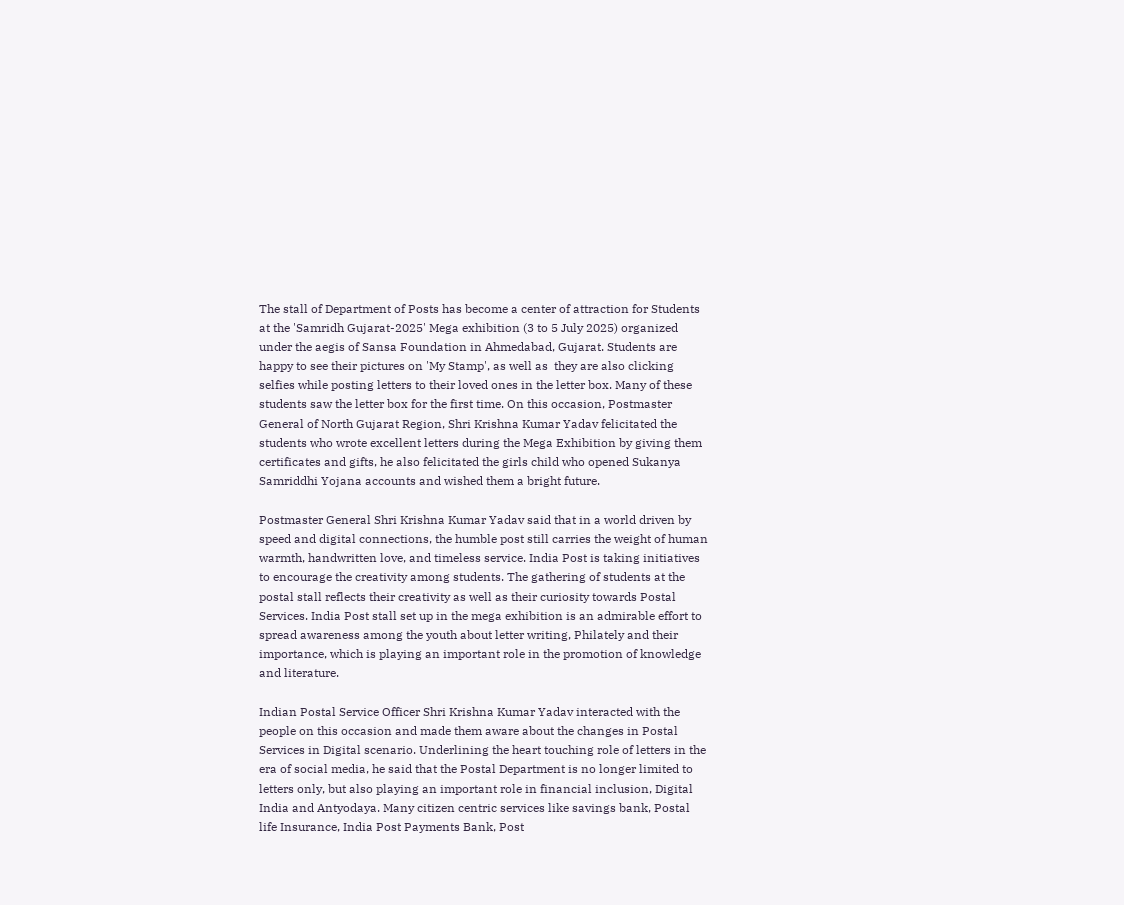The stall of Department of Posts has become a center of attraction for Students at the 'Samridh Gujarat-2025' Mega exhibition (3 to 5 July 2025) organized under the aegis of Sansa Foundation in Ahmedabad, Gujarat. Students are happy to see their pictures on 'My Stamp', as well as  they are also clicking selfies while posting letters to their loved ones in the letter box. Many of these students saw the letter box for the first time. On this occasion, Postmaster General of North Gujarat Region, Shri Krishna Kumar Yadav felicitated the students who wrote excellent letters during the Mega Exhibition by giving them certificates and gifts, he also felicitated the girls child who opened Sukanya Samriddhi Yojana accounts and wished them a bright future.

Postmaster General Shri Krishna Kumar Yadav said that in a world driven by speed and digital connections, the humble post still carries the weight of human warmth, handwritten love, and timeless service. India Post is taking initiatives to encourage the creativity among students. The gathering of students at the postal stall reflects their creativity as well as their curiosity towards Postal Services. India Post stall set up in the mega exhibition is an admirable effort to spread awareness among the youth about letter writing, Philately and their importance, which is playing an important role in the promotion of knowledge and literature.

Indian Postal Service Officer Shri Krishna Kumar Yadav interacted with the people on this occasion and made them aware about the changes in Postal Services in Digital scenario. Underlining the heart touching role of letters in the era of social media, he said that the Postal Department is no longer limited to letters only, but also playing an important role in financial inclusion, Digital India and Antyodaya. Many citizen centric services like savings bank, Postal life Insurance, India Post Payments Bank, Post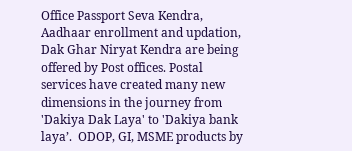Office Passport Seva Kendra, Aadhaar enrollment and updation, Dak Ghar Niryat Kendra are being offered by Post offices. Postal services have created many new dimensions in the journey from 'Dakiya Dak Laya' to 'Dakiya bank laya’.  ODOP, GI, MSME products by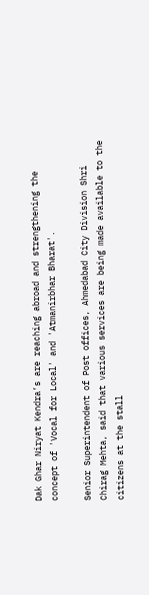Dak Ghar Niryat Kendra’s are reaching abroad and strengthening the concept of 'Vocal for Local' and 'Atmanirbhar Bharat'.

Senior Superintendent of Post offices, Ahmedabad City Division Shri Chirag Mehta, said that various services are being made available to the citizens at the stall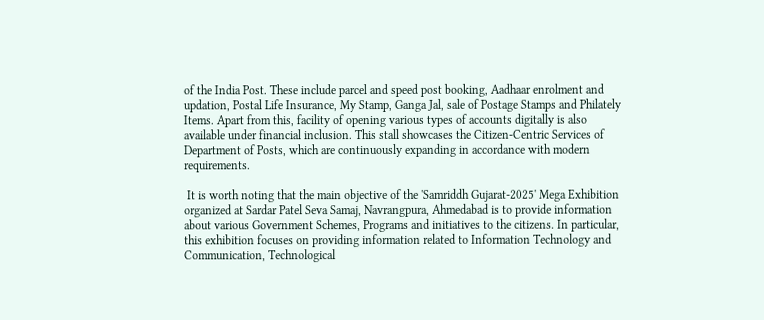of the India Post. These include parcel and speed post booking, Aadhaar enrolment and updation, Postal Life Insurance, My Stamp, Ganga Jal, sale of Postage Stamps and Philately Items. Apart from this, facility of opening various types of accounts digitally is also available under financial inclusion. This stall showcases the Citizen-Centric Services of Department of Posts, which are continuously expanding in accordance with modern requirements.

 It is worth noting that the main objective of the 'Samriddh Gujarat-2025' Mega Exhibition organized at Sardar Patel Seva Samaj, Navrangpura, Ahmedabad is to provide information about various Government Schemes, Programs and initiatives to the citizens. In particular, this exhibition focuses on providing information related to Information Technology and Communication, Technological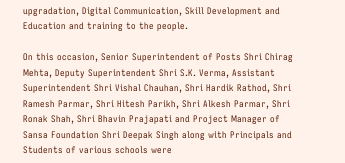upgradation, Digital Communication, Skill Development and Education and training to the people.

On this occasion, Senior Superintendent of Posts Shri Chirag Mehta, Deputy Superintendent Shri S.K. Verma, Assistant Superintendent Shri Vishal Chauhan, Shri Hardik Rathod, Shri Ramesh Parmar, Shri Hitesh Parikh, Shri Alkesh Parmar, Shri Ronak Shah, Shri Bhavin Prajapati and Project Manager of Sansa Foundation Shri Deepak Singh along with Principals and Students of various schools were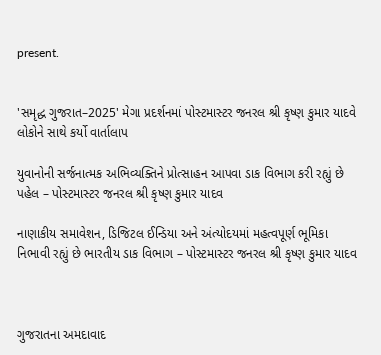present.


'સમૃદ્ધ ગુજરાત–2025' મેગા પ્રદર્શનમાં પોસ્ટમાસ્ટર જનરલ શ્રી કૃષ્ણ કુમાર યાદવે લોકોને સાથે કર્યો વાર્તાલાપ

યુવાનોની સર્જનાત્મક અભિવ્યક્તિને પ્રોત્સાહન આપવા ડાક વિભાગ કરી રહ્યું છે પહેલ – પોસ્ટમાસ્ટર જનરલ શ્રી કૃષ્ણ કુમાર યાદવ

નાણાકીય સમાવેશન, ડિજિટલ ઈન્ડિયા અને અંત્યોદયમાં મહત્વપૂર્ણ ભૂમિકા નિભાવી રહ્યું છે ભારતીય ડાક વિભાગ – પોસ્ટમાસ્ટર જનરલ શ્રી કૃષ્ણ કુમાર યાદવ



ગુજરાતના અમદાવાદ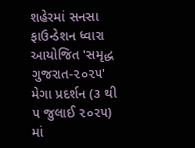શહેરમાં સનસા ફાઉન્ડેશન ધ્વારા આયોજિત 'સમૃદ્ધ ગુજરાત-૨૦૨૫' મેગા પ્રદર્શન (૩ થી ૫ જુલાઈ ૨૦૨૫) માં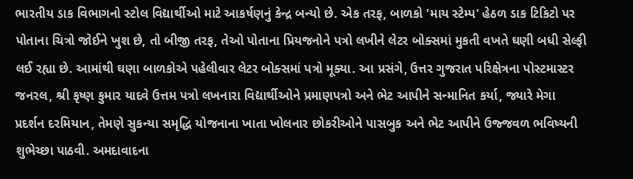ભારતીય ડાક વિભાગનો સ્ટોલ વિદ્યાર્થીઓ માટે આકર્ષણનું કેન્દ્ર બન્યો છે. એક તરફ, બાળકો 'માય સ્ટેમ્પ' હેઠળ ડાક ટિકિટો પર પોતાના ચિત્રો જોઈને ખુશ છે, તો બીજી તરફ, તેઓ પોતાના પ્રિયજનોને પત્રો લખીને લેટર બોક્સમાં મુકતી વખતે ઘણી બધી સેલ્ફી લઈ રહ્યા છે. આમાંથી ઘણા બાળકોએ પહેલીવાર લેટર બોક્સમાં પત્રો મૂક્યા. આ પ્રસંગે, ઉત્તર ગુજરાત પરિક્ષેત્રના પોસ્ટમાસ્ટર જનરલ, શ્રી કૃષ્ણ કુમાર યાદવે ઉત્તમ પત્રો લખનારા વિદ્યાર્થીઓને પ્રમાણપત્રો અને ભેટ આપીને સન્માનિત કર્યા, જ્યારે મેગા પ્રદર્શન દરમિયાન, તેમણે સુકન્યા સમૃદ્ધિ યોજનાના ખાતા ખોલનાર છોકરીઓને પાસબુક અને ભેટ આપીને ઉજ્જવળ ભવિષ્યની શુભેચ્છા પાઠવી. અમદાવાદના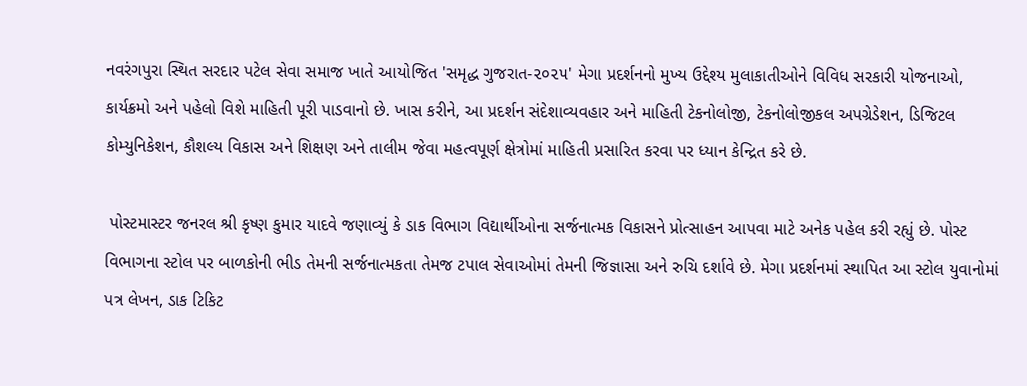નવરંગપુરા સ્થિત સરદાર પટેલ સેવા સમાજ ખાતે આયોજિત 'સમૃદ્ધ ગુજરાત-૨૦૨૫' મેગા પ્રદર્શનનો મુખ્ય ઉદ્દેશ્ય મુલાકાતીઓને વિવિધ સરકારી યોજનાઓ, કાર્યક્રમો અને પહેલો વિશે માહિતી પૂરી પાડવાનો છે. ખાસ કરીને, આ પ્રદર્શન સંદેશાવ્યવહાર અને માહિતી ટેકનોલોજી, ટેકનોલોજીકલ અપગ્રેડેશન, ડિજિટલ કોમ્યુનિકેશન, કૌશલ્ય વિકાસ અને શિક્ષણ અને તાલીમ જેવા મહત્વપૂર્ણ ક્ષેત્રોમાં માહિતી પ્રસારિત કરવા પર ધ્યાન કેન્દ્રિત કરે છે.

 પોસ્ટમાસ્ટર જનરલ શ્રી કૃષ્ણ કુમાર યાદવે જણાવ્યું કે ડાક વિભાગ વિદ્યાર્થીઓના સર્જનાત્મક વિકાસને પ્રોત્સાહન આપવા માટે અનેક પહેલ કરી રહ્યું છે. પોસ્ટ વિભાગના સ્ટોલ પર બાળકોની ભીડ તેમની સર્જનાત્મકતા તેમજ ટપાલ સેવાઓમાં તેમની જિજ્ઞાસા અને રુચિ દર્શાવે છે. મેગા પ્રદર્શનમાં સ્થાપિત આ સ્ટોલ યુવાનોમાં પત્ર લેખન, ડાક ટિકિટ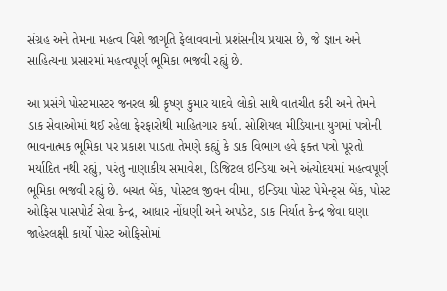સંગ્રહ અને તેમના મહત્વ વિશે જાગૃતિ ફેલાવવાનો પ્રશંસનીય પ્રયાસ છે, જે જ્ઞાન અને સાહિત્યના પ્રસારમાં મહત્વપૂર્ણ ભૂમિકા ભજવી રહ્યું છે.

આ પ્રસંગે પોસ્ટમાસ્ટર જનરલ શ્રી કૃષ્ણ કુમાર યાદવે લોકો સાથે વાતચીત કરી અને તેમને ડાક સેવાઓમાં થઈ રહેલા ફેરફારોથી માહિતગાર કર્યા. સોશિયલ મીડિયાના યુગમાં પત્રોની ભાવનાત્મક ભૂમિકા પર પ્રકાશ પાડતા તેમણે કહ્યું કે ડાક વિભાગ હવે ફક્ત પત્રો પૂરતો મર્યાદિત નથી રહ્યું, પરંતુ નાણાકીય સમાવેશ, ડિજિટલ ઇન્ડિયા અને અંત્યોદયમાં મહત્વપૂર્ણ ભૂમિકા ભજવી રહ્યું છે. બચત બેંક, પોસ્ટલ જીવન વીમા, ઇન્ડિયા પોસ્ટ પેમેન્ટ્સ બેંક, પોસ્ટ ઓફિસ પાસપોર્ટ સેવા કેન્દ્ર, આધાર નોંધણી અને અપડેટ, ડાક નિર્યાત કેન્દ્ર જેવા ઘણા જાહેરલક્ષી કાર્યો પોસ્ટ ઓફિસોમાં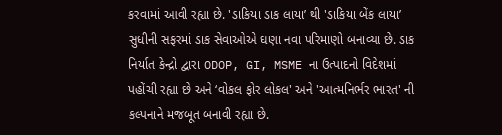કરવામાં આવી રહ્યા છે. 'ડાકિયા ડાક લાયા’ થી 'ડાકિયા બેંક લાયા’ સુધીની સફરમાં ડાક સેવાઓએ ઘણા નવા પરિમાણો બનાવ્યા છે. ડાક નિર્યાત કેન્દ્રો દ્વારા ODOP, GI, MSME ના ઉત્પાદનો વિદેશમાં પહોંચી રહ્યા છે અને ‘વોકલ ફોર લોકલ' અને 'આત્મનિર્ભર ભારત' ની કલ્પનાને મજબૂત બનાવી રહ્યા છે.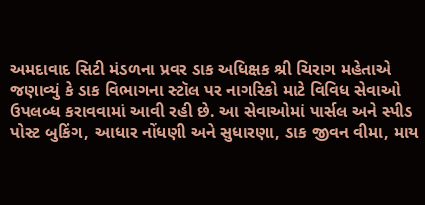અમદાવાદ સિટી મંડળના પ્રવર ડાક અધિક્ષક શ્રી ચિરાગ મહેતાએ જણાવ્યું કે ડાક વિભાગના સ્ટૉલ પર નાગરિકો માટે વિવિધ સેવાઓ ઉપલબ્ધ કરાવવામાં આવી રહી છે. આ સેવાઓમાં પાર્સલ અને સ્પીડ પોસ્ટ બુકિંગ, આધાર નોંધણી અને સુધારણા, ડાક જીવન વીમા, માય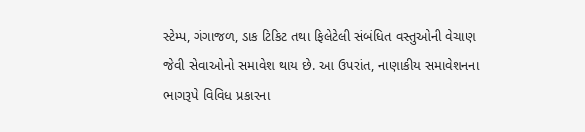સ્ટેમ્પ, ગંગાજળ, ડાક ટિકિટ તથા ફિલેટેલી સંબંધિત વસ્તુઓની વેચાણ જેવી સેવાઓનો સમાવેશ થાય છે. આ ઉપરાંત, નાણાકીય સમાવેશનના ભાગરૂપે વિવિધ પ્રકારના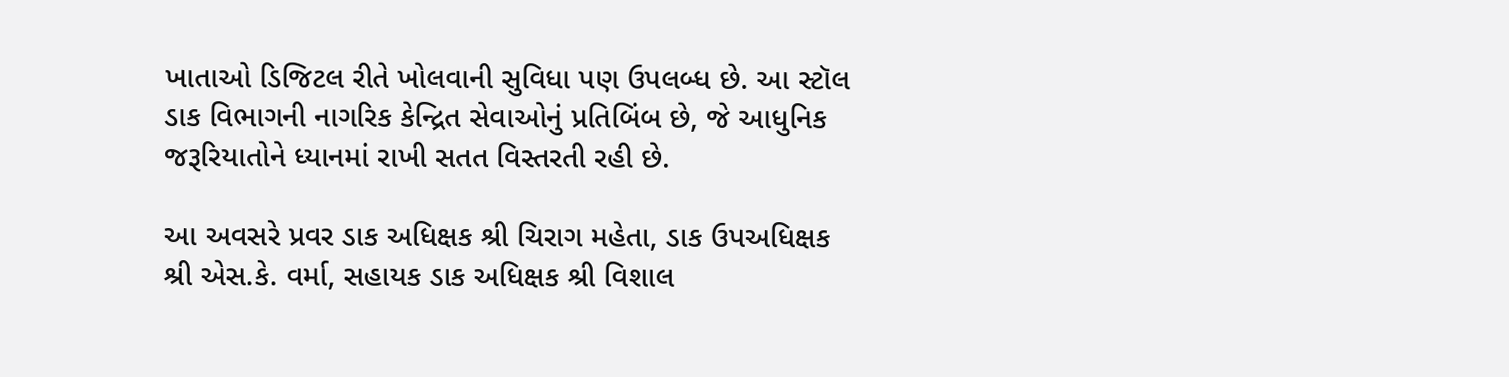ખાતાઓ ડિજિટલ રીતે ખોલવાની સુવિધા પણ ઉપલબ્ધ છે. આ સ્ટૉલ ડાક વિભાગની નાગરિક કેન્દ્રિત સેવાઓનું પ્રતિબિંબ છે, જે આધુનિક જરૂરિયાતોને ધ્યાનમાં રાખી સતત વિસ્તરતી રહી છે.

આ અવસરે પ્રવર ડાક અધિક્ષક શ્રી ચિરાગ મહેતા, ડાક ઉપઅધિક્ષક શ્રી એસ.કે. વર્મા, સહાયક ડાક અધિક્ષક શ્રી વિશાલ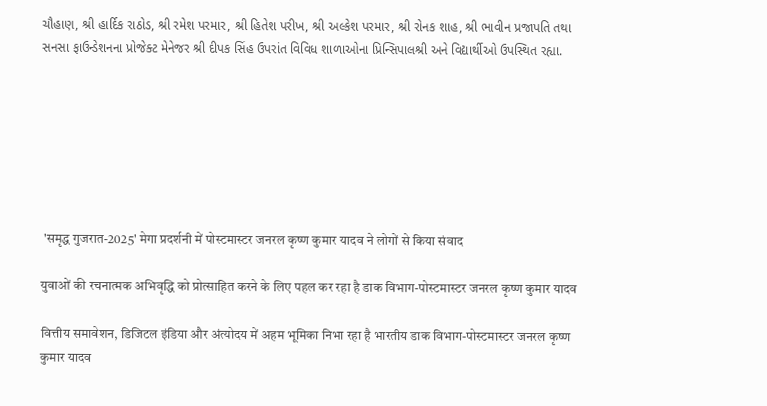ચૌહાણ, શ્રી હાર્દિક રાઠોડ, શ્રી રમેશ પરમાર, શ્રી હિતેશ પરીખ, શ્રી અલ્કેશ પરમાર, શ્રી રોનક શાહ, શ્રી ભાવીન પ્રજાપતિ તથા સનસા ફાઉન્ડેશનના પ્રોજેક્ટ મેનેજર શ્રી દીપક સિંહ ઉપરાંત વિવિધ શાળાઓના પ્રિન્સિપાલશ્રી અને વિદ્યાર્થીઓ ઉપસ્થિત રહ્યા.







 'समृद्ध गुजरात-2025' मेगा प्रदर्शनी में पोस्टमास्टर जनरल कृष्ण कुमार यादव ने लोगों से किया संवाद

युवाओं की रचनात्मक अभिवृद्धि को प्रोत्साहित करने के लिए पहल कर रहा है डाक विभाग-पोस्टमास्टर जनरल कृष्ण कुमार यादव

वित्तीय समावेशन, डिजिटल इंडिया और अंत्योदय में अहम भूमिका निभा रहा है भारतीय डाक विभाग-पोस्टमास्टर जनरल कृष्ण कुमार यादव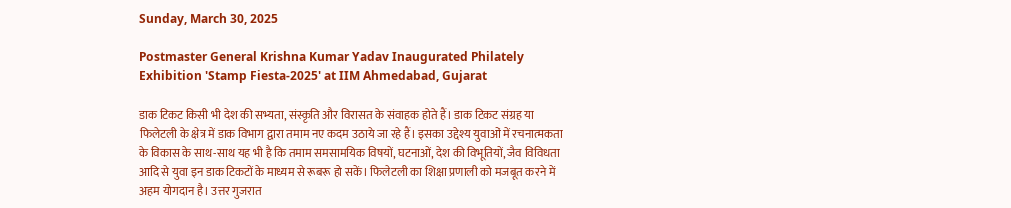Sunday, March 30, 2025

Postmaster General Krishna Kumar Yadav Inaugurated Philately Exhibition 'Stamp Fiesta-2025' at IIM Ahmedabad, Gujarat

डाक टिकट किसी भी देश की सभ्यता, संस्कृति और विरासत के संवाहक होते हैं। डाक टिकट संग्रह या फिलेटली के क्षेत्र में डाक विभाग द्वारा तमाम नए कदम उठाये जा रहे हैं। इसका उद्देश्य युवाओं में रचनात्मकता के विकास के साथ-साथ यह भी है कि तमाम समसामयिक विषयों, घटनाओं, देश की विभूतियों, जैव विविधता आदि से युवा इन डाक टिकटों के माध्यम से रूबरू हो सकें। फिलेटली का शिक्षा प्रणाली को मजबूत करने में अहम योगदान है। उत्तर गुजरात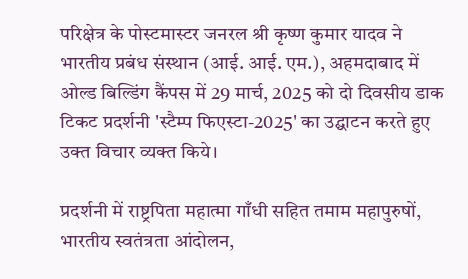परिक्षेत्र के पोस्टमास्टर जनरल श्री कृष्ण कुमार यादव ने भारतीय प्रबंध संस्थान (आई. आई. एम.), अहमदाबाद में ओल्ड बिल्डिंग कैंपस में 29 मार्च, 2025 को दो दिवसीय डाक टिकट प्रदर्शनी 'स्टैम्प फिएस्टा-2025' का उद्घाटन करते हुए  उक्त विचार व्यक्त किये।

प्रदर्शनी में राष्ट्रपिता महात्मा गाँधी सहित तमाम महापुरुषों, भारतीय स्वतंत्रता आंदोलन,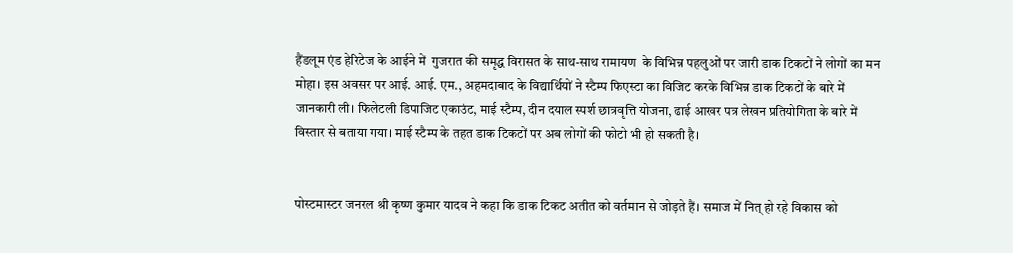हैंडलूम एंड हेरिटेज के आईने में  गुजरात की समृद्ध विरासत के साथ-साथ रामायण  के विभिन्न पहलुओं पर जारी डाक टिकटों ने लोगों का मन मोहा। इस अवसर पर आई. आई. एम., अहमदाबाद के विद्यार्थियों ने स्टैम्प फिएस्टा का विजिट करके विभिन्न डाक टिकटों के बारे में जानकारी ली। फिलेटली डिपाजिट एकाउंट, माई स्टैम्प, दीन दयाल स्पर्श छात्रवृत्ति योजना, ढाई आखर पत्र लेखन प्रतियोगिता के बारे में विस्तार से बताया गया। माई स्टैम्प के तहत डाक टिकटों पर अब लोगों की फोटो भी हो सकती है।


पोस्टमास्टर जनरल श्री कृष्ण कुमार यादव ने कहा कि डाक टिकट अतीत को वर्तमान से जोड़ते हैं। समाज में नित् हो रहे विकास को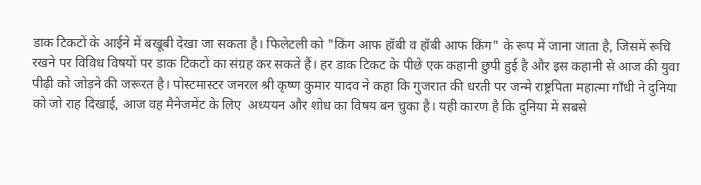डाक टिकटों के आईने में बखूबी देखा जा सकता है। फिलेटली को "किंग आफ हॉबी व हॉबी आफ किंग" के रूप में जाना जाता है, जिसमें रूचि रखने पर विविध विषयों पर डाक टिकटों का संग्रह कर सकते हैं। हर डाक टिकट के पीछे एक कहानी छुपी हुई है और इस कहानी से आज की युवा पीढ़ी को जोड़ने की जरूरत है। पोस्टमास्टर जनरल श्री कृष्ण कुमार यादव ने कहा कि गुजरात की धरती पर जन्मे राष्ट्रपिता महात्मा गाँधी ने दुनिया को जो राह दिखाई, आज वह मैनेजमेंट के लिए  अध्ययन और शोध का विषय बन चुका है। यही कारण है कि दुनिया में सबसे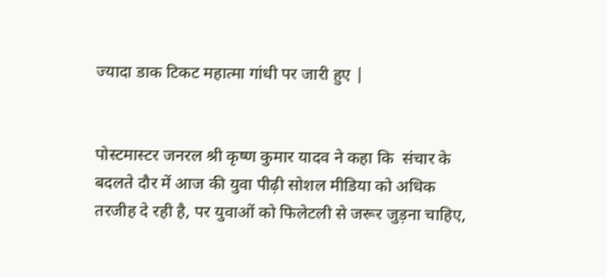ज्यादा डाक टिकट महात्मा गांधी पर जारी हुए |


पोस्टमास्टर जनरल श्री कृष्ण कुमार यादव ने कहा कि  संचार के बदलते दौर में आज की युवा पीढ़ी सोशल मीडिया को अधिक तरजीह दे रही है, पर युवाओं को फिलेटली से जरूर जुड़ना चाहिए,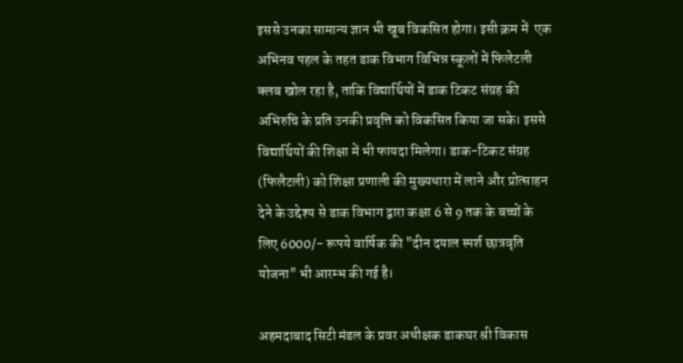इससे उनका सामान्य ज्ञान भी खूब विकसित होगा। इसी क्रम में  एक अभिनव पहल के तहत डाक विभाग विभिन्न स्कूलों में फिलेटली क्लब खोल रहा है, ताकि विद्यार्थियों में डाक टिकट संग्रह की अभिरुचि के प्रति उनकी प्रवृत्ति को विकसित किया जा सके। इससे विद्यार्थियों की शिक्षा में भी फायदा मिलेगा। डाक-टिकट संग्रह (फिलैटली) को शिक्षा प्रणाली की मुख्यधारा में लाने और प्रोत्साहन देने के उद्देश्य से डाक विभाग द्वारा कक्षा 6 से 9 तक के बच्चों के लिए 6000/- रूपये वार्षिक की "दीन दयाल स्पर्श छात्रवृति योजना" भी आरम्भ की गई है।

अहमदाबाद सिटी मंडल के प्रवर अधीक्षक डाकघर श्री विकास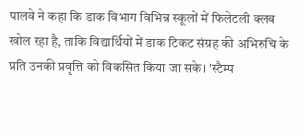पालवे ने कहा कि डाक विभाग विभिन्न स्कूलों में फिलेटली क्लब खोल रहा है, ताकि विद्यार्थियों में डाक टिकट संग्रह की अभिरुचि के प्रति उनकी प्रवृत्ति को विकसित किया जा सके। 'स्टैम्प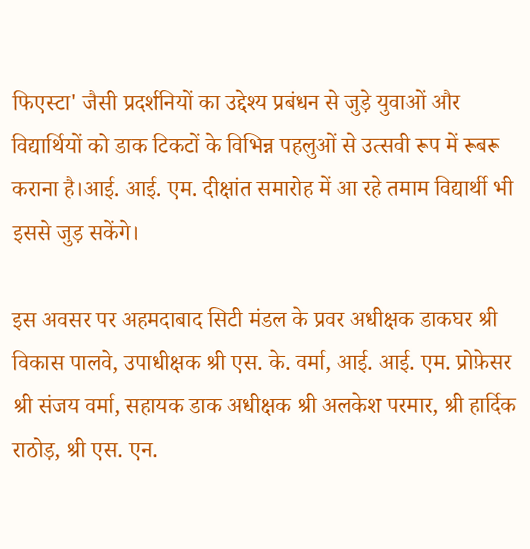फिएस्टा' जैसी प्रदर्शनियों का उद्देश्य प्रबंधन से जुड़े युवाओं और विद्यार्थियों को डाक टिकटों के विभिन्न पहलुओं से उत्सवी रूप में रूबरू कराना है।आई. आई. एम. दीक्षांत समारोह में आ रहे तमाम विद्यार्थी भी इससे जुड़ सकेंगे।

इस अवसर पर अहमदाबाद सिटी मंडल के प्रवर अधीक्षक डाकघर श्री विकास पालवे, उपाधीक्षक श्री एस. के. वर्मा, आई. आई. एम. प्रोफ़ेसर श्री संजय वर्मा, सहायक डाक अधीक्षक श्री अलकेश परमार, श्री हार्दिक राठोड़, श्री एस. एन.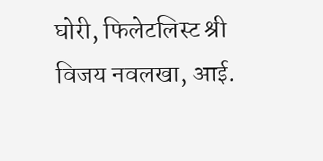घोरी, फिलेटलिस्ट श्री विजय नवलखा, आई.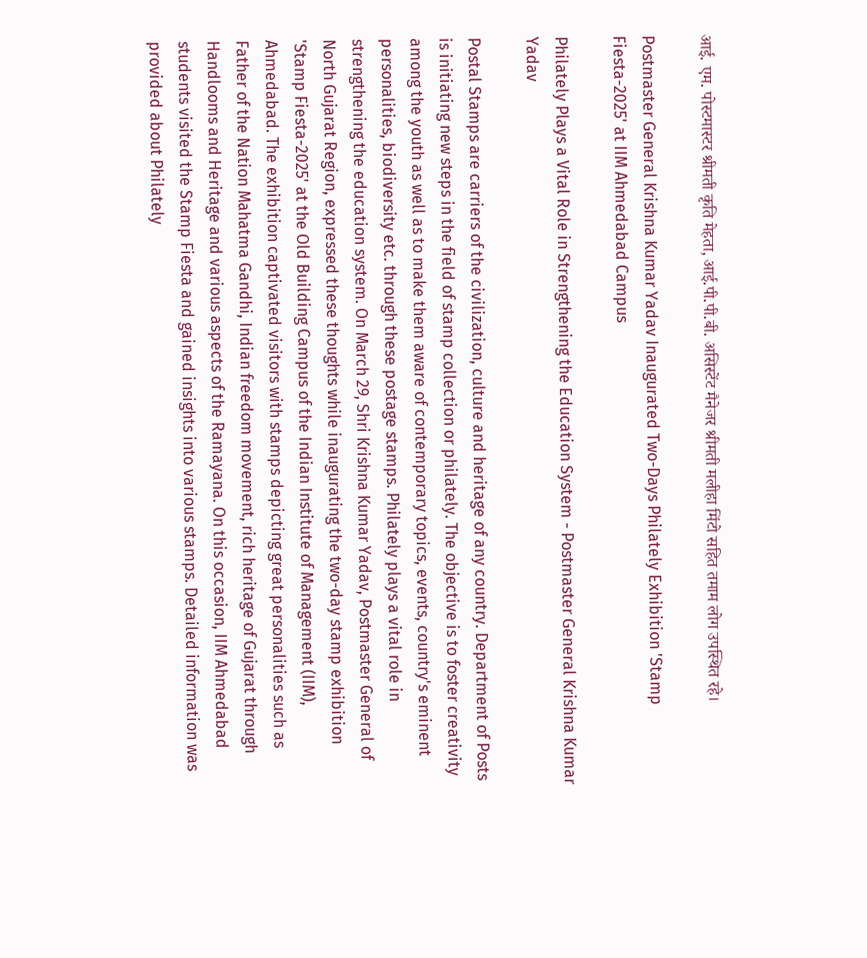आई. एम. पोस्टमास्टर श्रीमती कृति मेहता, आई.पी.पी.बी. असिस्टेंट मैनेजर श्रीमती मलीहा मिंटो सहित तमाम लोग उपस्थित रहे।

Postmaster General Krishna Kumar Yadav Inaugurated Two-Days Philately Exhibition 'Stamp Fiesta-2025' at IIM Ahmedabad Campus

Philately Plays a Vital Role in Strengthening the Education System - Postmaster General Krishna Kumar Yadav

Postal Stamps are carriers of the civilization, culture and heritage of any country. Department of Posts is initiating new steps in the field of stamp collection or philately. The objective is to foster creativity among the youth as well as to make them aware of contemporary topics, events, country's eminent personalities, biodiversity etc. through these postage stamps. Philately plays a vital role in strengthening the education system. On March 29, Shri Krishna Kumar Yadav, Postmaster General of North Gujarat Region, expressed these thoughts while inaugurating the two-day stamp exhibition 'Stamp Fiesta-2025' at the Old Building Campus of the Indian Institute of Management (IIM), Ahmedabad. The exhibition captivated visitors with stamps depicting great personalities such as Father of the Nation Mahatma Gandhi, Indian freedom movement, rich heritage of Gujarat through Handlooms and Heritage and various aspects of the Ramayana. On this occasion, IIM Ahmedabad students visited the Stamp Fiesta and gained insights into various stamps. Detailed information was provided about Philately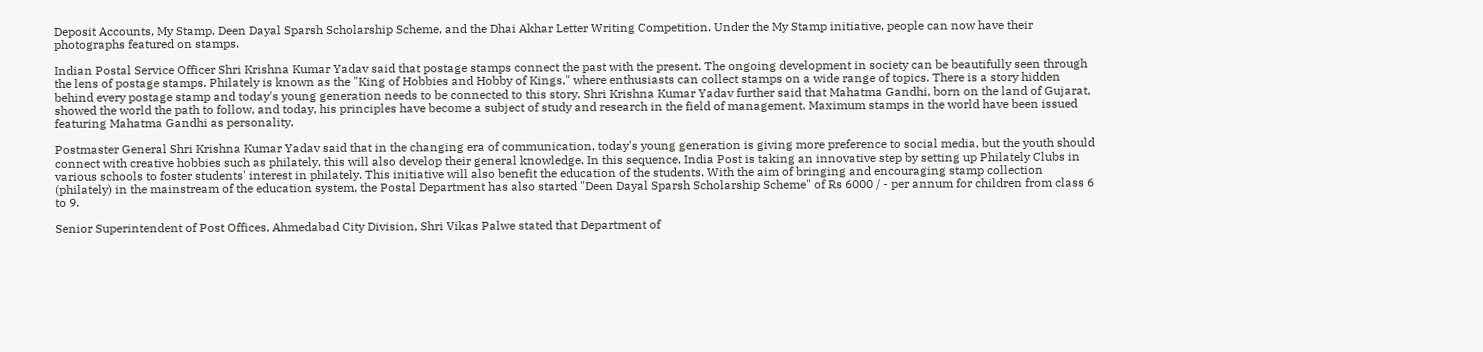Deposit Accounts, My Stamp, Deen Dayal Sparsh Scholarship Scheme, and the Dhai Akhar Letter Writing Competition. Under the My Stamp initiative, people can now have their photographs featured on stamps.

Indian Postal Service Officer Shri Krishna Kumar Yadav said that postage stamps connect the past with the present. The ongoing development in society can be beautifully seen through the lens of postage stamps. Philately is known as the "King of Hobbies and Hobby of Kings," where enthusiasts can collect stamps on a wide range of topics. There is a story hidden behind every postage stamp and today's young generation needs to be connected to this story. Shri Krishna Kumar Yadav further said that Mahatma Gandhi, born on the land of Gujarat, showed the world the path to follow, and today, his principles have become a subject of study and research in the field of management. Maximum stamps in the world have been issued featuring Mahatma Gandhi as personality.

Postmaster General Shri Krishna Kumar Yadav said that in the changing era of communication, today's young generation is giving more preference to social media, but the youth should connect with creative hobbies such as philately, this will also develop their general knowledge. In this sequence, India Post is taking an innovative step by setting up Philately Clubs in various schools to foster students' interest in philately. This initiative will also benefit the education of the students. With the aim of bringing and encouraging stamp collection (philately) in the mainstream of the education system, the Postal Department has also started "Deen Dayal Sparsh Scholarship Scheme" of Rs 6000 / - per annum for children from class 6 to 9.

Senior Superintendent of Post Offices, Ahmedabad City Division, Shri Vikas Palwe stated that Department of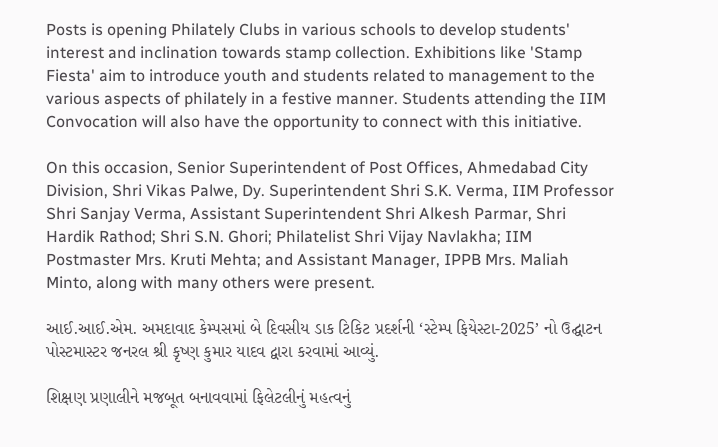Posts is opening Philately Clubs in various schools to develop students' interest and inclination towards stamp collection. Exhibitions like 'Stamp Fiesta' aim to introduce youth and students related to management to the various aspects of philately in a festive manner. Students attending the IIM Convocation will also have the opportunity to connect with this initiative.

On this occasion, Senior Superintendent of Post Offices, Ahmedabad City Division, Shri Vikas Palwe, Dy. Superintendent Shri S.K. Verma, IIM Professor Shri Sanjay Verma, Assistant Superintendent Shri Alkesh Parmar, Shri Hardik Rathod; Shri S.N. Ghori; Philatelist Shri Vijay Navlakha; IIM Postmaster Mrs. Kruti Mehta; and Assistant Manager, IPPB Mrs. Maliah Minto, along with many others were present.

આઈ.આઈ.એમ. અમદાવાદ કેમ્પસમાં બે દિવસીય ડાક ટિકિટ પ્રદર્શની ‘સ્ટેમ્પ ફિયેસ્ટા-2025’ નો ઉદ્ઘાટન પોસ્ટમાસ્ટર જનરલ શ્રી કૃષ્ણ કુમાર યાદવ દ્વારા કરવામાં આવ્યું.

શિક્ષણ પ્રણાલીને મજબૂત બનાવવામાં ફિલેટલીનું મહત્વનું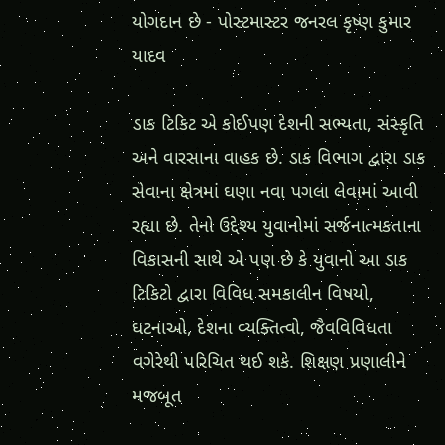યોગદાન છે - પોસ્ટમાસ્ટર જનરલ કૃષ્ણ કુમાર યાદવ

ડાક ટિકિટ એ કોઈપણ દેશની સભ્યતા, સંસ્કૃતિ અને વારસાના વાહક છે. ડાક વિભાગ દ્વારા ડાક સેવાના ક્ષેત્રમાં ઘણા નવા પગલા લેવામાં આવી રહ્યા છે. તેનો ઉદ્દેશ્ય યુવાનોમાં સર્જનાત્મકતાના વિકાસની સાથે એ પણ છે કે યુવાનો આ ડાક ટિકિટો દ્વારા વિવિધ સમકાલીન વિષયો, ઘટનાઓ, દેશના વ્યક્તિત્વો, જૈવવિવિધતા વગેરેથી પરિચિત થઈ શકે. શિક્ષણ પ્રણાલીને મજબૂત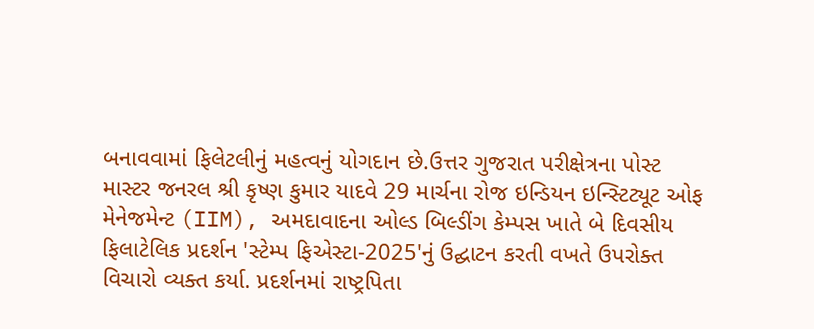બનાવવામાં ફિલેટલીનું મહત્વનું યોગદાન છે.ઉત્તર ગુજરાત પરીક્ષેત્રના પોસ્ટ માસ્ટર જનરલ શ્રી કૃષ્ણ કુમાર યાદવે 29 માર્ચના રોજ ઇન્ડિયન ઇન્સ્ટિટ્યૂટ ઓફ મેનેજમેન્ટ (IIM), અમદાવાદના ઓલ્ડ બિલ્ડીંગ કેમ્પસ ખાતે બે દિવસીય ફિલાટેલિક પ્રદર્શન 'સ્ટેમ્પ ફિએસ્ટા-2025'નું ઉદ્ઘાટન કરતી વખતે ઉપરોક્ત વિચારો વ્યક્ત કર્યા. પ્રદર્શનમાં રાષ્ટ્રપિતા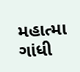મહાત્મા ગાંધી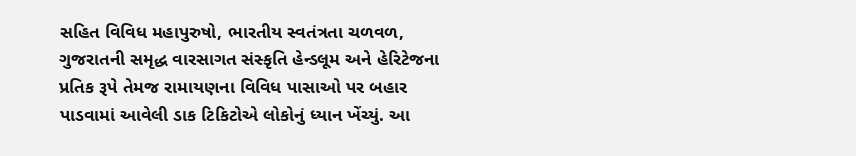સહિત વિવિધ મહાપુરુષો, ભારતીય સ્વતંત્રતા ચળવળ, ગુજરાતની સમૃદ્ધ વારસાગત સંસ્કૃતિ હેન્ડલૂમ અને હેરિટેજના પ્રતિક રૂપે તેમજ રામાયણના વિવિધ પાસાઓ પર બહાર પાડવામાં આવેલી ડાક ટિકિટોએ લોકોનું ધ્યાન ખેંચ્યું. આ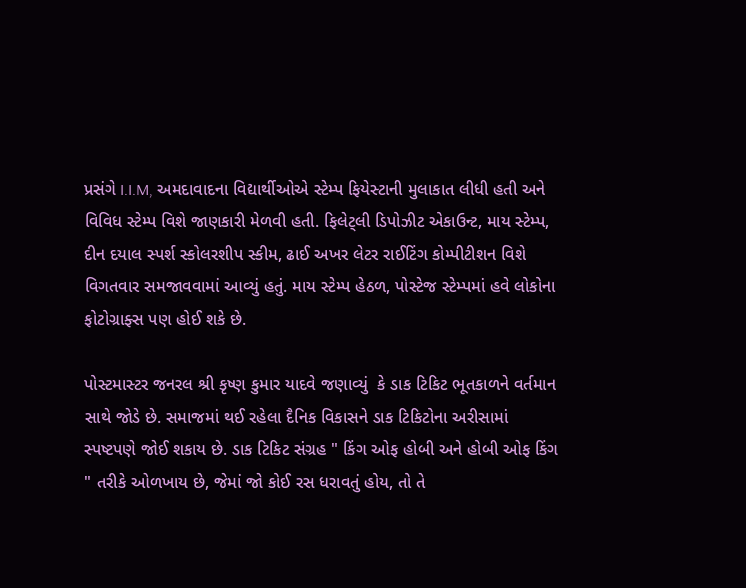પ્રસંગે I.I.M, અમદાવાદના વિદ્યાર્થીઓએ સ્ટેમ્પ ફિયેસ્ટાની મુલાકાત લીધી હતી અને વિવિધ સ્ટેમ્પ વિશે જાણકારી મેળવી હતી. ફિલેટ્લી ડિપોઝીટ એકાઉન્ટ, માય સ્ટેમ્પ, દીન દયાલ સ્પર્શ સ્કોલરશીપ સ્કીમ, ઢાઈ અખર લેટર રાઈટિંગ કોમ્પીટીશન વિશે વિગતવાર સમજાવવામાં આવ્યું હતું. માય સ્ટેમ્પ હેઠળ, પોસ્ટેજ સ્ટેમ્પમાં હવે લોકોના ફોટોગ્રાફ્સ પણ હોઈ શકે છે.

પોસ્ટમાસ્ટર જનરલ શ્રી કૃષ્ણ કુમાર યાદવે જણાવ્યું  કે ડાક ટિકિટ ભૂતકાળને વર્તમાન સાથે જોડે છે. સમાજમાં થઈ રહેલા દૈનિક વિકાસને ડાક ટિકિટોના અરીસામાં સ્પષ્ટપણે જોઈ શકાય છે. ડાક ટિકિટ સંગ્રહ " કિંગ ઓફ હોબી અને હોબી ઓફ કિંગ " તરીકે ઓળખાય છે, જેમાં જો કોઈ રસ ધરાવતું હોય, તો તે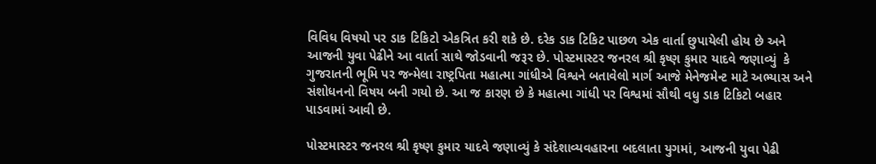વિવિધ વિષયો પર ડાક ટિકિટો એકત્રિત કરી શકે છે. દરેક ડાક ટિકિટ પાછળ એક વાર્તા છુપાયેલી હોય છે અને આજની યુવા પેઢીને આ વાર્તા સાથે જોડવાની જરૂર છે. પોસ્ટમાસ્ટર જનરલ શ્રી કૃષ્ણ કુમાર યાદવે જણાવ્યું  કે ગુજરાતની ભૂમિ પર જન્મેલા રાષ્ટ્રપિતા મહાત્મા ગાંધીએ વિશ્વને બતાવેલો માર્ગ આજે મેનેજમેન્ટ માટે અભ્યાસ અને સંશોધનનો વિષય બની ગયો છે. આ જ કારણ છે કે મહાત્મા ગાંધી પર વિશ્વમાં સૌથી વધુ ડાક ટિકિટો બહાર પાડવામાં આવી છે.

પોસ્ટમાસ્ટર જનરલ શ્રી કૃષ્ણ કુમાર યાદવે જણાવ્યું કે સંદેશાવ્યવહારના બદલાતા યુગમાં, આજની યુવા પેઢી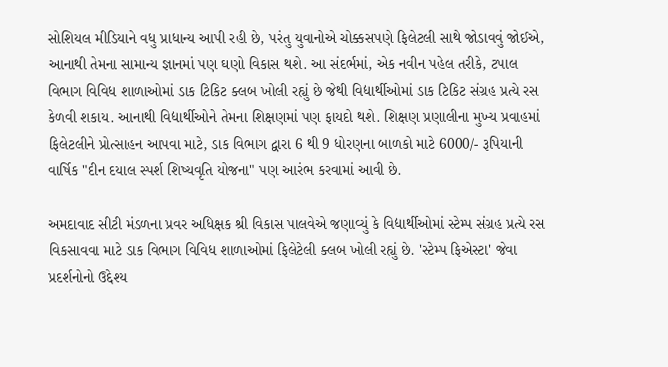સોશિયલ મીડિયાને વધુ પ્રાધાન્ય આપી રહી છે, પરંતુ યુવાનોએ ચોક્કસપણે ફિલેટલી સાથે જોડાવવું જોઈએ, આનાથી તેમના સામાન્ય જ્ઞાનમાં પણ ઘણો વિકાસ થશે. આ સંદર્ભમાં, એક નવીન પહેલ તરીકે, ટપાલ વિભાગ વિવિધ શાળાઓમાં ડાક ટિકિટ ક્લબ ખોલી રહ્યું છે જેથી વિદ્યાર્થીઓમાં ડાક ટિકિટ સંગ્રહ પ્રત્યે રસ કેળવી શકાય. આનાથી વિદ્યાર્થીઓને તેમના શિક્ષણમાં પણ ફાયદો થશે. શિક્ષણ પ્રણાલીના મુખ્ય પ્રવાહમાં ફિલેટલીને પ્રોત્સાહન આપવા માટે, ડાક વિભાગ દ્વારા 6 થી 9 ધોરણના બાળકો માટે 6000/- રૂપિયાની વાર્ષિક "દીન દયાલ સ્પર્શ શિષ્યવૃતિ યોજના" પણ આરંભ કરવામાં આવી છે.

અમદાવાદ સીટી મંડળના પ્રવર અધિક્ષક શ્રી વિકાસ પાલવેએ જણાવ્યું કે વિદ્યાર્થીઓમાં સ્ટેમ્પ સંગ્રહ પ્રત્યે રસ વિકસાવવા માટે ડાક વિભાગ વિવિધ શાળાઓમાં ફિલેટેલી ક્લબ ખોલી રહ્યું છે. 'સ્ટેમ્પ ફિએસ્ટા' જેવા પ્રદર્શનોનો ઉદ્દેશ્ય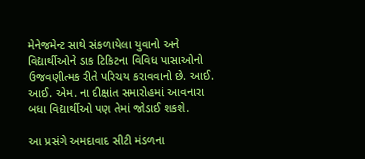મેનેજમેન્ટ સાથે સંકળાયેલા યુવાનો અને વિદ્યાર્થીઓને ડાક ટિકિટના વિવિધ પાસાઓનો ઉજવણીત્મક રીતે પરિચય કરાવવાનો છે. આઈ. આઈ. એમ. ના દીક્ષાંત સમારોહમાં આવનારા બધા વિદ્યાર્થીઓ પણ તેમાં જોડાઈ શકશે.

આ પ્રસંગે અમદાવાદ સીટી મંડળના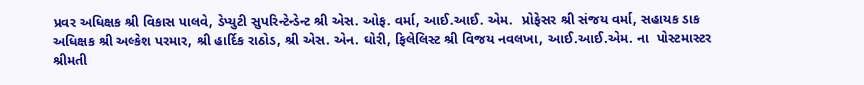પ્રવર અધિક્ષક શ્રી વિકાસ પાલવે, ડેપ્યુટી સુપરિન્ટેન્ડેન્ટ શ્રી એસ. ઓફ. વર્મા, આઈ.આઈ. એમ.  પ્રોફેસર શ્રી સંજય વર્મા, સહાયક ડાક અધિક્ષક શ્રી અલ્કેશ પરમાર, શ્રી હાર્દિક રાઠોડ, શ્રી એસ. એન. ઘોરી, ફિલેલિસ્ટ શ્રી વિજય નવલખા, આઈ.આઈ.એમ. ના  પોસ્ટમાસ્ટર શ્રીમતી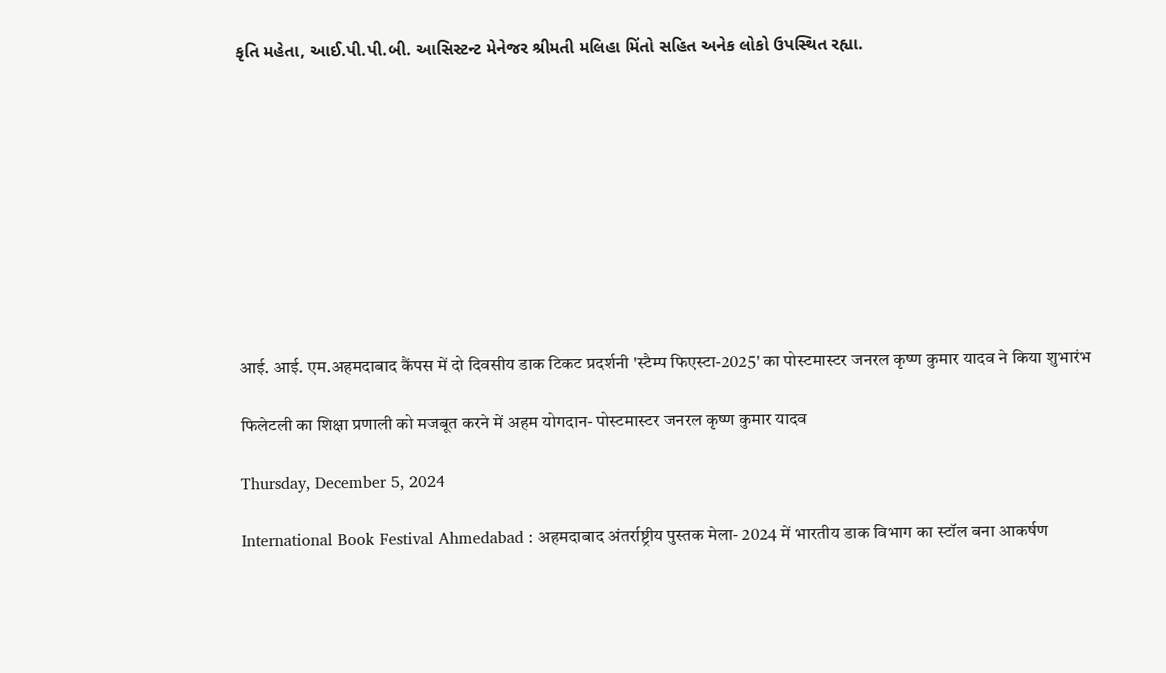કૃતિ મહેતા, આઈ.પી.પી.બી. આસિસ્ટન્ટ મેનેજર શ્રીમતી મલિહા મિંતો સહિત અનેક લોકો ઉપસ્થિત રહ્યા.










आई. आई. एम.अहमदाबाद कैंपस में दो दिवसीय डाक टिकट प्रदर्शनी 'स्टैम्प फिएस्टा-2025' का पोस्टमास्टर जनरल कृष्ण कुमार यादव ने किया शुभारंभ

फिलेटली का शिक्षा प्रणाली को मजबूत करने में अहम योगदान- पोस्टमास्टर जनरल कृष्ण कुमार यादव

Thursday, December 5, 2024

International Book Festival Ahmedabad : अहमदाबाद अंतर्राष्ट्रीय पुस्तक मेला- 2024 में भारतीय डाक विभाग का स्टॉल बना आकर्षण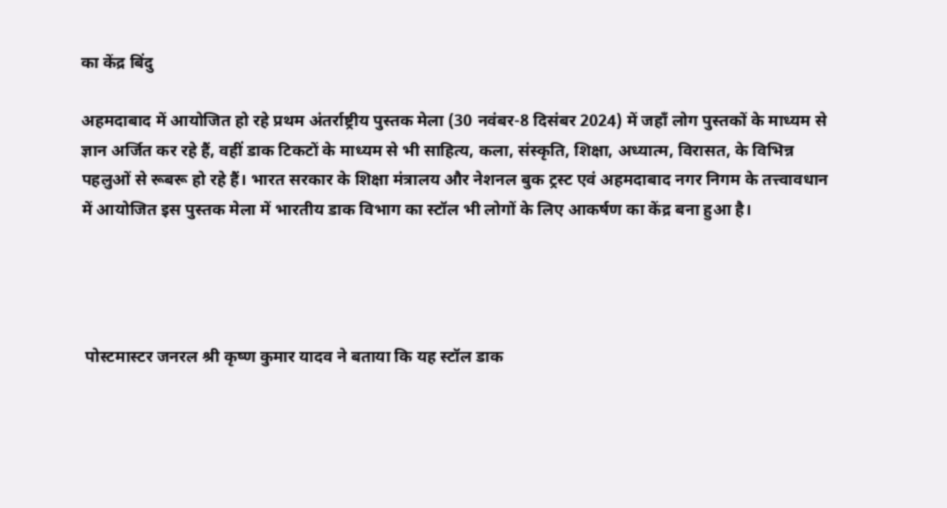का केंद्र बिंदु

अहमदाबाद में आयोजित हो रहे प्रथम अंतर्राष्ट्रीय पुस्तक मेला (30 नवंबर-8 दिसंबर 2024) में जहाँ लोग पुस्तकों के माध्यम से ज्ञान अर्जित कर रहे हैं, वहीं डाक टिकटों के माध्यम से भी साहित्य, कला, संस्कृति, शिक्षा, अध्यात्म, विरासत, के विभिन्न पहलुओं से रूबरू हो रहे हैं। भारत सरकार के शिक्षा मंत्रालय और नेशनल बुक ट्रस्ट एवं अहमदाबाद नगर निगम के तत्त्वावधान में आयोजित इस पुस्तक मेला में भारतीय डाक विभाग का स्टॉल भी लोगों के लिए आकर्षण का केंद्र बना हुआ है।




 पोस्टमास्टर जनरल श्री कृष्ण कुमार यादव ने बताया कि यह स्टॉल डाक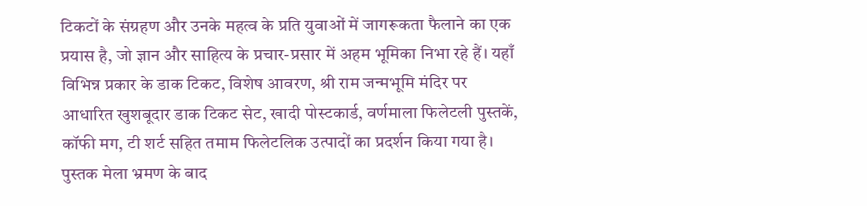टिकटों के संग्रहण और उनके महत्व के प्रति युवाओं में जागरूकता फैलाने का एक प्रयास है, जो ज्ञान और साहित्य के प्रचार-प्रसार में अहम भूमिका निभा रहे हैं। यहाँ विभिन्न प्रकार के डाक टिकट, विशेष आवरण, श्री राम जन्मभूमि मंदिर पर आधारित खुशबूदार डाक टिकट सेट, खादी पोस्टकार्ड, वर्णमाला फिलेटली पुस्तकें, कॉफी मग, टी शर्ट सहित तमाम फिलेटलिक उत्पादों का प्रदर्शन किया गया है। पुस्तक मेला भ्रमण के बाद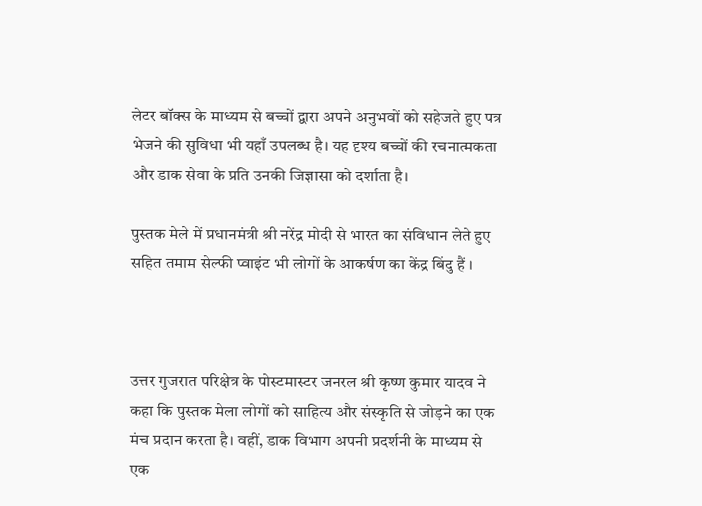लेटर बॉक्स के माध्यम से बच्चों द्वारा अपने अनुभवों को सहेजते हुए पत्र भेजने की सुविधा भी यहाँ उपलब्ध है। यह दृश्य बच्चों की रचनात्मकता और डाक सेवा के प्रति उनकी जिज्ञासा को दर्शाता है।

पुस्तक मेले में प्रधानमंत्री श्री नरेंद्र मोदी से भारत का संविधान लेते हुए सहित तमाम सेल्फी प्वाइंट भी लोगों के आकर्षण का केंद्र बिंदु हैं ।



उत्तर गुजरात परिक्षेत्र के पोस्टमास्टर जनरल श्री कृष्ण कुमार यादव ने कहा कि पुस्तक मेला लोगों को साहित्य और संस्कृति से जोड़ने का एक मंच प्रदान करता है। वहीं, डाक विभाग अपनी प्रदर्शनी के माध्यम से एक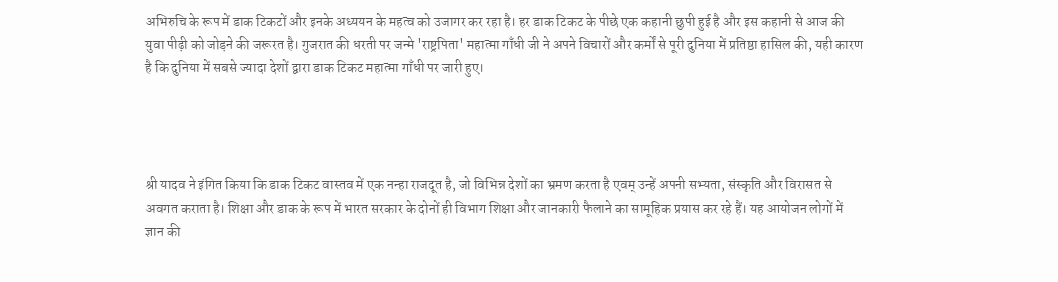अभिरुचि के रूप में डाक टिकटों और इनके अध्ययन के महत्व को उजागर कर रहा है। हर डाक टिकट के पीछे एक कहानी छुपी हुई है और इस कहानी से आज की युवा पीढ़ी को जोड़ने की जरूरत है। गुजरात की धरती पर जन्मे 'राष्ट्रपिता' महात्मा गाँधी जी ने अपने विचारों और कर्मों से पूरी दुनिया में प्रतिष्ठा हासिल की, यही कारण है कि दुनिया में सबसे ज्यादा देशों द्वारा डाक टिकट महात्मा गाँधी पर जारी हुए।




श्री यादव ने इंगित किया कि डाक टिकट वास्तव में एक नन्हा राजदूत है, जो विभिन्न देशों का भ्रमण करता है एवम् उन्हें अपनी सभ्यता, संस्कृति और विरासत से अवगत कराता है। शिक्षा और डाक के रूप में भारत सरकार के दोनों ही विभाग शिक्षा और जानकारी फैलाने का सामूहिक प्रयास कर रहे हैं। यह आयोजन लोगों में ज्ञान की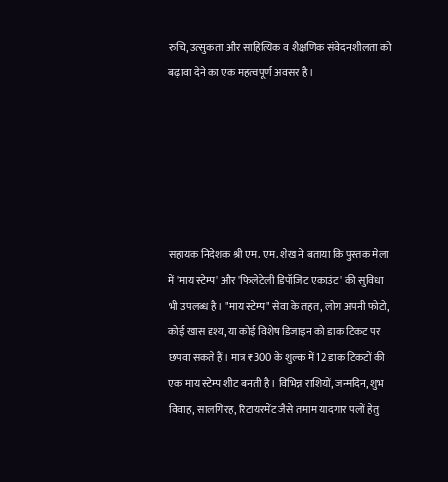रुचि, उत्सुकता और साहित्यिक व शैक्षणिक संवेदनशीलता को बढ़ावा देने का एक महत्वपूर्ण अवसर है।






सहायक निदेशक श्री एम. एम. शेख ने बताया कि पुस्तक मेला में 'माय स्टेम्प' और 'फिलेटेली डिपॉजिट एकाउंट' की सुविधा भी उपलब्ध है। "माय स्टेम्प" सेवा के तहत, लोग अपनी फोटो, कोई खास दृश्य, या कोई विशेष डिजाइन को डाक टिकट पर छपवा सकते हैं। मात्र ₹300 के शुल्क में 12 डाक टिकटों की एक माय स्टेम्प शीट बनती है। विभिन्न राशियों, जन्मदिन, शुभ विवाह, सालगिरह, रिटायरमेंट जैसे तमाम यादगार पलों हेतु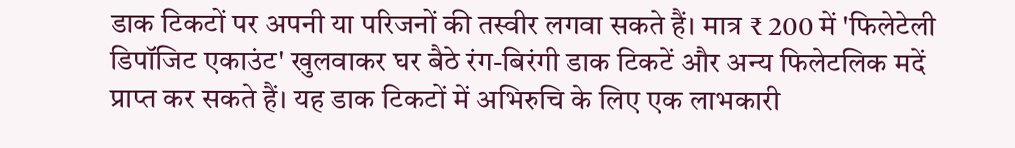डाक टिकटों पर अपनी या परिजनों की तस्वीर लगवा सकते हैं। मात्र ₹ 200 में 'फिलेटेली डिपॉजिट एकाउंट' खुलवाकर घर बैठे रंग-बिरंगी डाक टिकटें और अन्य फिलेटलिक मदें प्राप्त कर सकते हैं। यह डाक टिकटों में अभिरुचि के लिए एक लाभकारी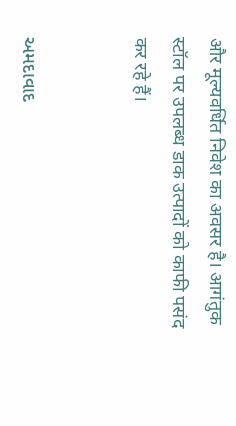और मूल्यवर्धित निवेश का अवसर है। आगंतुक स्टॉल पर उपलब्ध डाक उत्पादों को काफी पसंद कर रहे हैं।


અમદાવાદ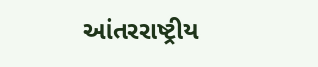આંતરરાષ્ટ્રીય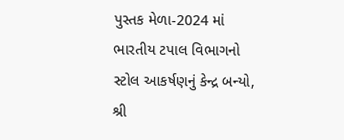પુસ્તક મેળા-2024 માં ભારતીય ટપાલ વિભાગનો સ્ટોલ આકર્ષણનું કેન્દ્ર બન્યો, શ્રી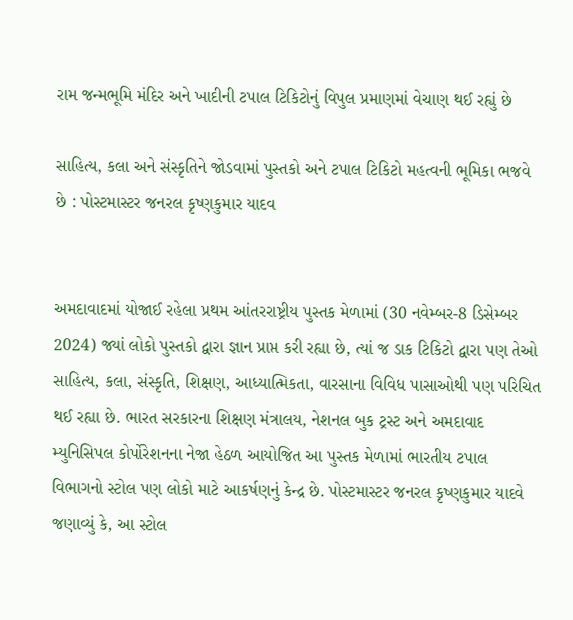રામ જન્મભૂમિ મંદિર અને ખાદીની ટપાલ ટિકિટોનું વિપુલ પ્રમાણમાં વેચાણ થઈ રહ્યું છે

સાહિત્ય, કલા અને સંસ્કૃતિને જોડવામાં પુસ્તકો અને ટપાલ ટિકિટો મહત્વની ભૂમિકા ભજવે છે : પોસ્ટમાસ્ટર જનરલ કૃષ્ણકુમાર યાદવ


અમદાવાદમાં યોજાઈ રહેલા પ્રથમ આંતરરાષ્ટ્રીય પુસ્તક મેળામાં (30 નવેમ્બર-8 ડિસેમ્બર 2024) જ્યાં લોકો પુસ્તકો દ્વારા જ્ઞાન પ્રાપ્ત કરી રહ્યા છે, ત્યાં જ ડાક ટિકિટો દ્વારા પણ તેઓ સાહિત્ય, કલા, સંસ્કૃતિ, શિક્ષણ, આધ્યાત્મિકતા, વારસાના વિવિધ પાસાઓથી પણ પરિચિત થઈ રહ્યા છે. ભારત સરકારના શિક્ષણ મંત્રાલય, નેશનલ બુક ટ્રસ્ટ અને અમદાવાદ મ્યુનિસિપલ કોર્પોરેશનના નેજા હેઠળ આયોજિત આ પુસ્તક મેળામાં ભારતીય ટપાલ વિભાગનો સ્ટોલ પણ લોકો માટે આકર્ષણનું કેન્દ્ર છે. પોસ્ટમાસ્ટર જનરલ કૃષ્ણકુમાર યાદવે જણાવ્યું કે, આ સ્ટોલ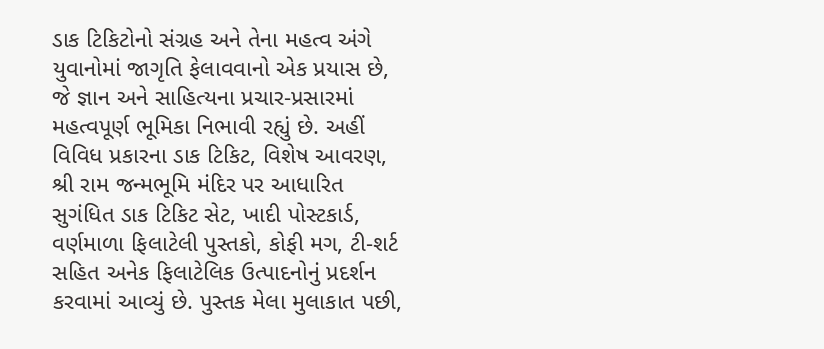ડાક ટિકિટોનો સંગ્રહ અને તેના મહત્વ અંગે યુવાનોમાં જાગૃતિ ફેલાવવાનો એક પ્રયાસ છે, જે જ્ઞાન અને સાહિત્યના પ્રચાર-પ્રસારમાં મહત્વપૂર્ણ ભૂમિકા નિભાવી રહ્યું છે. અહીં વિવિધ પ્રકારના ડાક ટિકિટ, વિશેષ આવરણ, શ્રી રામ જન્મભૂમિ મંદિર પર આધારિત સુગંધિત ડાક ટિકિટ સેટ, ખાદી પોસ્ટકાર્ડ, વર્ણમાળા ફિલાટેલી પુસ્તકો, કોફી મગ, ટી-શર્ટ સહિત અનેક ફિલાટેલિક ઉત્પાદનોનું પ્રદર્શન કરવામાં આવ્યું છે. પુસ્તક મેલા મુલાકાત પછી,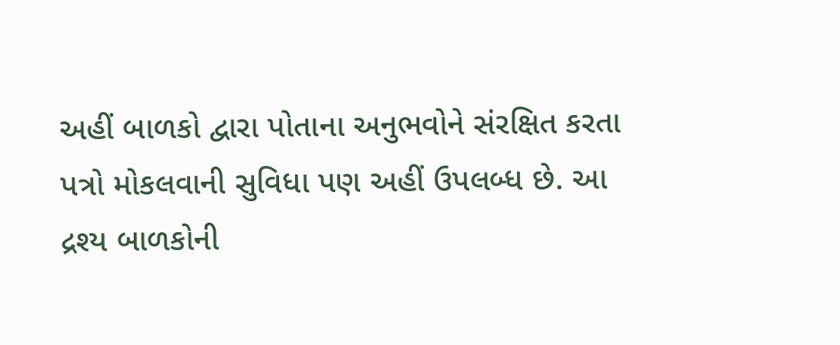અહીં બાળકો દ્વારા પોતાના અનુભવોને સંરક્ષિત કરતા પત્રો મોકલવાની સુવિધા પણ અહીં ઉપલબ્ધ છે. આ દ્રશ્ય બાળકોની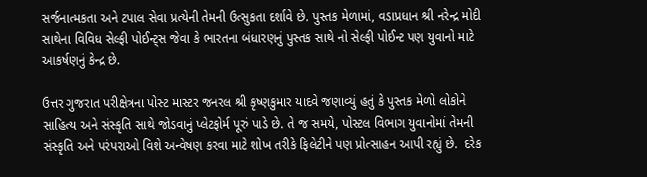સર્જનાત્મકતા અને ટપાલ સેવા પ્રત્યેની તેમની ઉત્સુકતા દર્શાવે છે. પુસ્તક મેળામાં, વડાપ્રધાન શ્રી નરેન્દ્ર મોદી સાથેના વિવિધ સેલ્ફી પોઈન્ટ્સ જેવા કે ભારતના બંધારણનું પુસ્તક સાથે નો સેલ્ફી પોઈન્ટ પણ યુવાનો માટે આકર્ષણનું કેન્દ્ર છે.

ઉત્તર ગુજરાત પરીક્ષેત્રના પોસ્ટ માસ્ટર જનરલ શ્રી કૃષ્ણકુમાર યાદવે જણાવ્યું હતું કે પુસ્તક મેળો લોકોને સાહિત્ય અને સંસ્કૃતિ સાથે જોડવાનું પ્લેટફોર્મ પૂરું પાડે છે. તે જ સમયે, પોસ્ટલ વિભાગ યુવાનોમાં તેમની સંસ્કૃતિ અને પરંપરાઓ વિશે અન્વેષણ કરવા માટે શોખ તરીકે ફિલેટીને પણ પ્રોત્સાહન આપી રહ્યું છે.  દરેક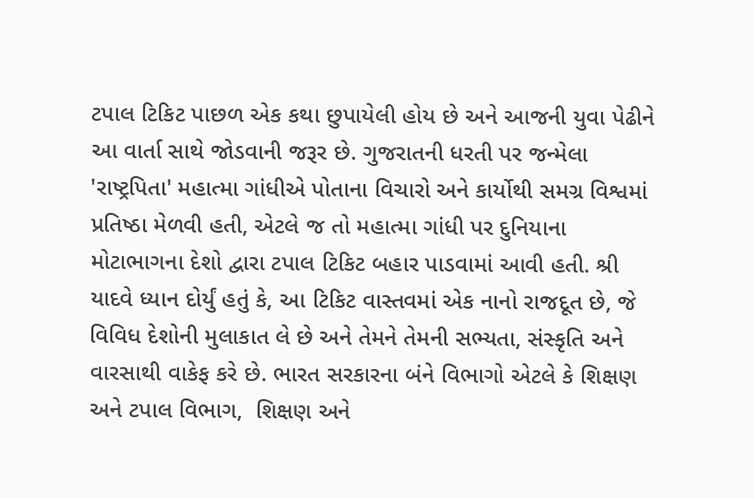ટપાલ ટિકિટ પાછળ એક કથા છુપાયેલી હોય છે અને આજની યુવા પેઢીને આ વાર્તા સાથે જોડવાની જરૂર છે. ગુજરાતની ધરતી પર જન્મેલા 'રાષ્ટ્રપિતા' મહાત્મા ગાંધીએ પોતાના વિચારો અને કાર્યોથી સમગ્ર વિશ્વમાં પ્રતિષ્ઠા મેળવી હતી, એટલે જ તો મહાત્મા ગાંધી પર દુનિયાના મોટાભાગના દેશો દ્વારા ટપાલ ટિકિટ બહાર પાડવામાં આવી હતી. શ્રી યાદવે ધ્યાન દોર્યું હતું કે, આ ટિકિટ વાસ્તવમાં એક નાનો રાજદૂત છે, જે વિવિધ દેશોની મુલાકાત લે છે અને તેમને તેમની સભ્યતા, સંસ્કૃતિ અને વારસાથી વાકેફ કરે છે. ભારત સરકારના બંને વિભાગો એટલે કે શિક્ષણ અને ટપાલ વિભાગ,  શિક્ષણ અને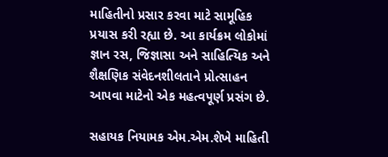માહિતીનો પ્રસાર કરવા માટે સામૂહિક પ્રયાસ કરી રહ્યા છે. આ કાર્યક્રમ લોકોમાં જ્ઞાન રસ, જિજ્ઞાસા અને સાહિત્યિક અને શૈક્ષણિક સંવેદનશીલતાને પ્રોત્સાહન આપવા માટેનો એક મહત્વપૂર્ણ પ્રસંગ છે.

સહાયક નિયામક એમ.એમ.શેખે માહિતી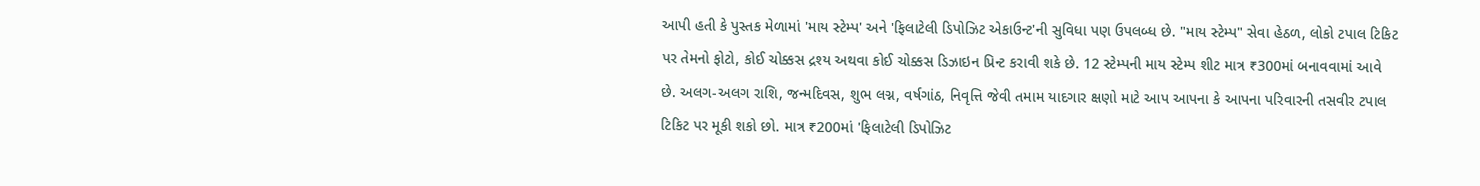આપી હતી કે પુસ્તક મેળામાં 'માય સ્ટેમ્પ' અને 'ફિલાટેલી ડિપોઝિટ એકાઉન્ટ'ની સુવિધા પણ ઉપલબ્ધ છે. "માય સ્ટેમ્પ" સેવા હેઠળ, લોકો ટપાલ ટિકિટ પર તેમનો ફોટો, કોઈ ચોક્કસ દ્રશ્ય અથવા કોઈ ચોક્કસ ડિઝાઇન પ્રિન્ટ કરાવી શકે છે. 12 સ્ટેમ્પની માય સ્ટેમ્પ શીટ માત્ર ₹300માં બનાવવામાં આવે છે. અલગ-અલગ રાશિ, જન્મદિવસ, શુભ લગ્ન, વર્ષગાંઠ, નિવૃત્તિ જેવી તમામ યાદગાર ક્ષણો માટે આપ આપના કે આપના પરિવારની તસવીર ટપાલ ટિકિટ પર મૂકી શકો છો. માત્ર ₹200માં 'ફિલાટેલી ડિપોઝિટ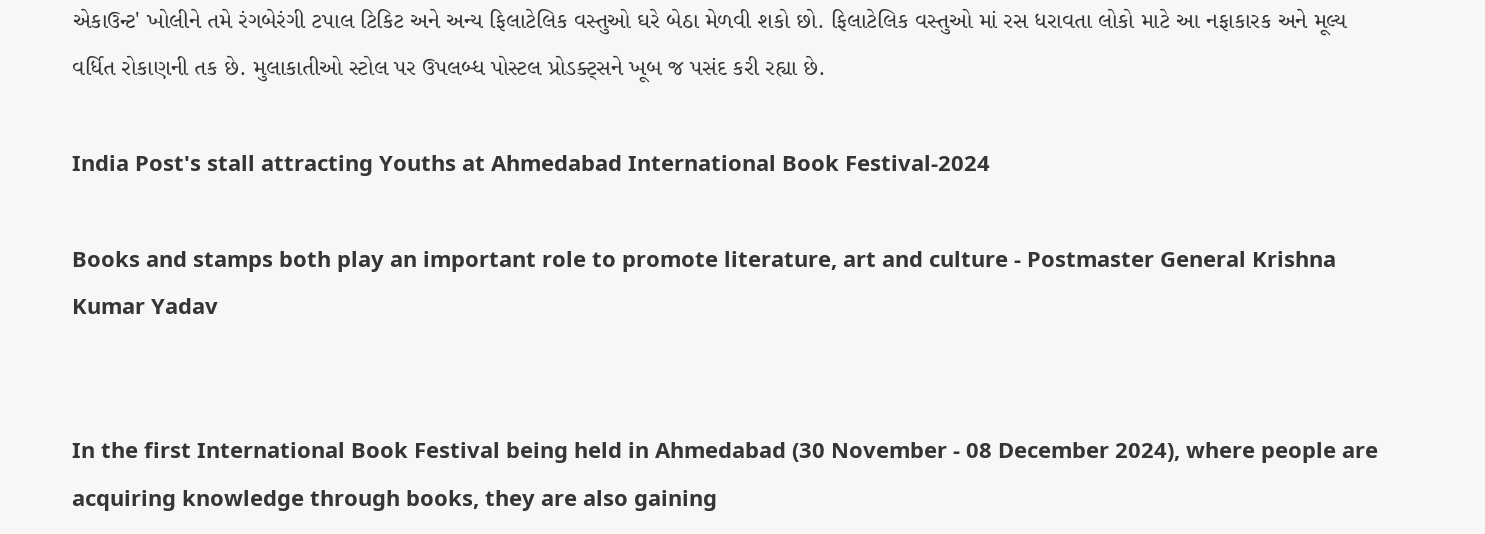એકાઉન્ટ' ખોલીને તમે રંગબેરંગી ટપાલ ટિકિટ અને અન્ય ફિલાટેલિક વસ્તુઓ ઘરે બેઠા મેળવી શકો છો. ફિલાટેલિક વસ્તુઓ માં રસ ધરાવતા લોકો માટે આ નફાકારક અને મૂલ્ય વર્ધિત રોકાણની તક છે. મુલાકાતીઓ સ્ટોલ પર ઉપલબ્ધ પોસ્ટલ પ્રોડક્ટ્સને ખૂબ જ પસંદ કરી રહ્યા છે.

India Post's stall attracting Youths at Ahmedabad International Book Festival-2024

Books and stamps both play an important role to promote literature, art and culture - Postmaster General Krishna Kumar Yadav


In the first International Book Festival being held in Ahmedabad (30 November - 08 December 2024), where people are acquiring knowledge through books, they are also gaining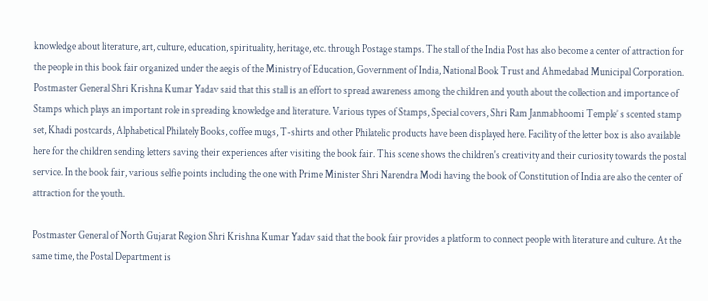knowledge about literature, art, culture, education, spirituality, heritage, etc. through Postage stamps. The stall of the India Post has also become a center of attraction for the people in this book fair organized under the aegis of the Ministry of Education, Government of India, National Book Trust and Ahmedabad Municipal Corporation. Postmaster General Shri Krishna Kumar Yadav said that this stall is an effort to spread awareness among the children and youth about the collection and importance of Stamps which plays an important role in spreading knowledge and literature. Various types of Stamps, Special covers, Shri Ram Janmabhoomi Temple’ s scented stamp set, Khadi postcards, Alphabetical Philately Books, coffee mugs, T-shirts and other Philatelic products have been displayed here. Facility of the letter box is also available here for the children sending letters saving their experiences after visiting the book fair. This scene shows the children's creativity and their curiosity towards the postal service. In the book fair, various selfie points including the one with Prime Minister Shri Narendra Modi having the book of Constitution of India are also the center of attraction for the youth.

Postmaster General of North Gujarat Region Shri Krishna Kumar Yadav said that the book fair provides a platform to connect people with literature and culture. At the same time, the Postal Department is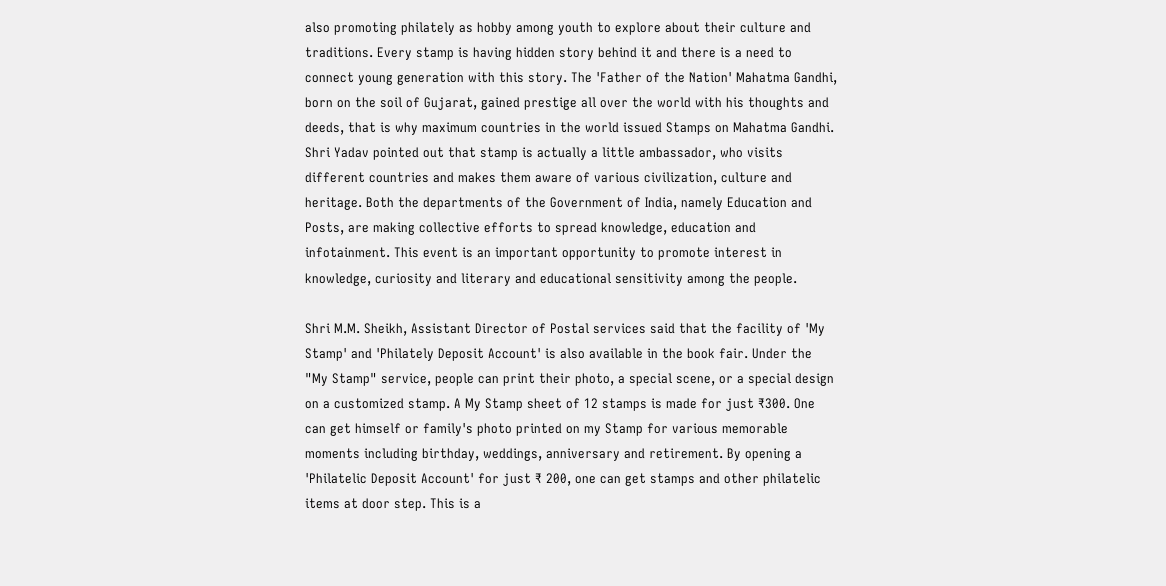also promoting philately as hobby among youth to explore about their culture and traditions. Every stamp is having hidden story behind it and there is a need to connect young generation with this story. The 'Father of the Nation' Mahatma Gandhi, born on the soil of Gujarat, gained prestige all over the world with his thoughts and deeds, that is why maximum countries in the world issued Stamps on Mahatma Gandhi. Shri Yadav pointed out that stamp is actually a little ambassador, who visits different countries and makes them aware of various civilization, culture and heritage. Both the departments of the Government of India, namely Education and Posts, are making collective efforts to spread knowledge, education and infotainment. This event is an important opportunity to promote interest in knowledge, curiosity and literary and educational sensitivity among the people.

Shri M.M. Sheikh, Assistant Director of Postal services said that the facility of 'My Stamp' and 'Philately Deposit Account' is also available in the book fair. Under the "My Stamp" service, people can print their photo, a special scene, or a special design on a customized stamp. A My Stamp sheet of 12 stamps is made for just ₹300. One can get himself or family's photo printed on my Stamp for various memorable moments including birthday, weddings, anniversary and retirement. By opening a 'Philatelic Deposit Account' for just ₹ 200, one can get stamps and other philatelic items at door step. This is a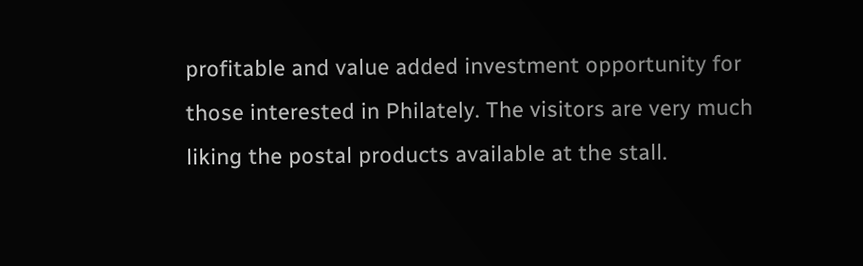profitable and value added investment opportunity for those interested in Philately. The visitors are very much liking the postal products available at the stall.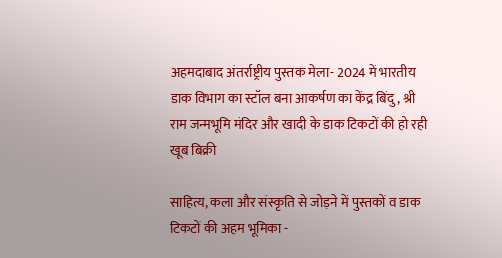अहमदाबाद अंतर्राष्ट्रीय पुस्तक मेला- 2024 में भारतीय डाक विभाग का स्टॉल बना आकर्षण का केंद्र बिंदु, श्री राम जन्मभूमि मंदिर और खादी के डाक टिकटों की हो रही खूब बिक्री

साहित्य, कला और संस्कृति से जोड़ने में पुस्तकों व डाक टिकटों की अहम भूमिका -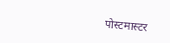पोस्टमास्टर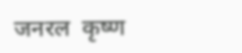जनरल  कृष्ण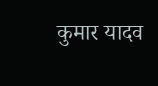कुमार यादव